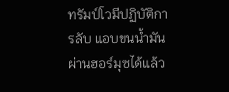ทรัมป์โวมีปฏิบัติการลับ แอบขนน้ำมันผ่านฮอร์มุซได้แล้ว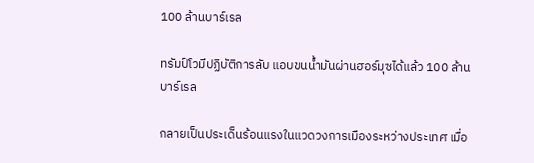100 ล้านบาร์เรล

ทรัมป์โวมีปฏิบัติการลับ แอบขนน้ำมันผ่านฮอร์มุซได้แล้ว 100 ล้านบาร์เรล

กลายเป็นประเด็นร้อนแรงในแวดวงการเมืองระหว่างประเทศ เมื่อ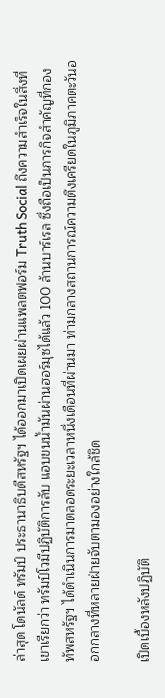ล่าสุด โดนัลด์ ทรัมป์ ประธานาธิบดีสหรัฐฯ ได้ออกมาเปิดเผยผ่านแพลตฟอร์ม Truth Social ถึงความสำเร็จในสิ่งที่เขาเรียกว่า ทรัมป์โวมีปฏิบัติการลับ แอบขนน้ำมันผ่านฮอร์มุซได้แล้ว 100 ล้านบาร์เรล ซึ่งถือเป็นภารกิจสำคัญที่กองทัพสหรัฐฯ ได้ดำเนินการมาตลอดระยะเวลาหนึ่งเดือนที่ผ่านมา ท่ามกลางสถานการณ์ความตึงเครียดในภูมิภาคตะวันออกกลางที่หลายฝ่ายจับตามองอย่างใกล้ชิด

เปิดเบื้องหลังปฏิบัติ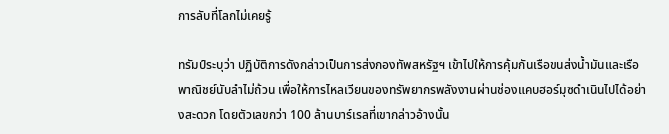การลับที่โลกไม่เคยรู้

ทรัมป์ระบุว่า ปฏิบัติการดังกล่าวเป็นการส่งกองทัพสหรัฐฯ เข้าไปให้การคุ้มกันเรือขนส่งน้ำมันและเรือพาณิชย์นับลำไม่ถ้วน เพื่อให้การไหลเวียนของทรัพยากรพลังงานผ่านช่องแคบฮอร์มุซดำเนินไปได้อย่างสะดวก โดยตัวเลขกว่า 100 ล้านบาร์เรลที่เขากล่าวอ้างนั้น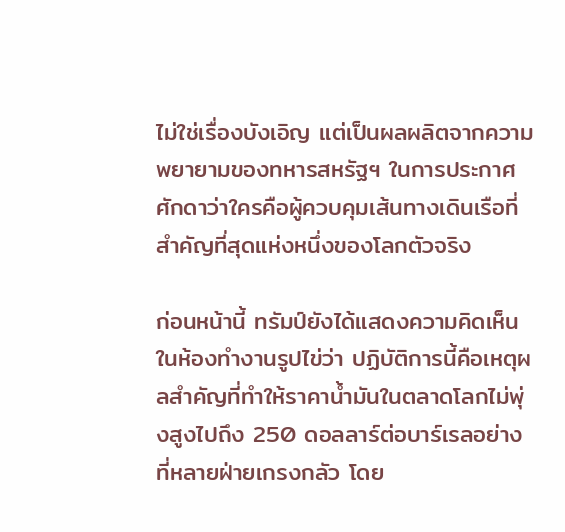ไม่ใช่เรื่องบังเอิญ แต่เป็นผลผลิตจากความพยายามของทหารสหรัฐฯ ในการประกาศศักดาว่าใครคือผู้ควบคุมเส้นทางเดินเรือที่สำคัญที่สุดแห่งหนึ่งของโลกตัวจริง

ก่อนหน้านี้ ทรัมป์ยังได้แสดงความคิดเห็นในห้องทำงานรูปไข่ว่า ปฏิบัติการนี้คือเหตุผลสำคัญที่ทำให้ราคาน้ำมันในตลาดโลกไม่พุ่งสูงไปถึง 250 ดอลลาร์ต่อบาร์เรลอย่างที่หลายฝ่ายเกรงกลัว โดย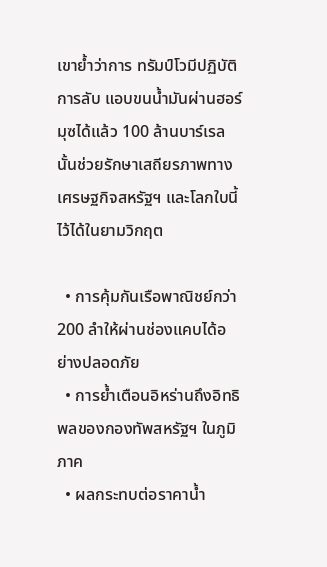เขาย้ำว่าการ ทรัมป์โวมีปฏิบัติการลับ แอบขนน้ำมันผ่านฮอร์มุซได้แล้ว 100 ล้านบาร์เรล นั้นช่วยรักษาเสถียรภาพทางเศรษฐกิจสหรัฐฯ และโลกใบนี้ไว้ได้ในยามวิกฤต

  • การคุ้มกันเรือพาณิชย์กว่า 200 ลำให้ผ่านช่องแคบได้อย่างปลอดภัย
  • การย้ำเตือนอิหร่านถึงอิทธิพลของกองทัพสหรัฐฯ ในภูมิภาค
  • ผลกระทบต่อราคาน้ำ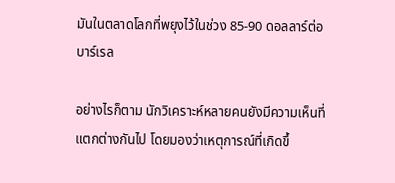มันในตลาดโลกที่พยุงไว้ในช่วง 85-90 ดอลลาร์ต่อบาร์เรล

อย่างไรก็ตาม นักวิเคราะห์หลายคนยังมีความเห็นที่แตกต่างกันไป โดยมองว่าเหตุการณ์ที่เกิดขึ้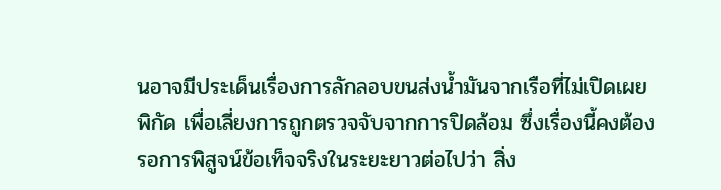นอาจมีประเด็นเรื่องการลักลอบขนส่งน้ำมันจากเรือที่ไม่เปิดเผยพิกัด เพื่อเลี่ยงการถูกตรวจจับจากการปิดล้อม ซึ่งเรื่องนี้คงต้องรอการพิสูจน์ข้อเท็จจริงในระยะยาวต่อไปว่า สิ่ง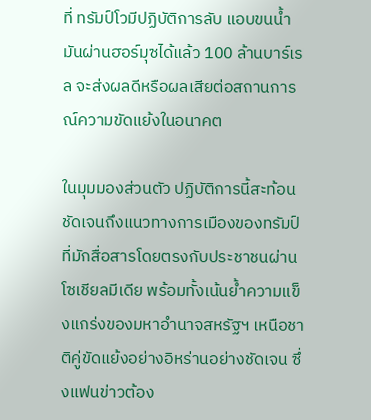ที่ ทรัมป์โวมีปฏิบัติการลับ แอบขนน้ำมันผ่านฮอร์มุซได้แล้ว 100 ล้านบาร์เรล จะส่งผลดีหรือผลเสียต่อสถานการณ์ความขัดแย้งในอนาคต

ในมุมมองส่วนตัว ปฏิบัติการนี้สะท้อนชัดเจนถึงแนวทางการเมืองของทรัมป์ที่มักสื่อสารโดยตรงกับประชาชนผ่านโซเชียลมีเดีย พร้อมทั้งเน้นย้ำความแข็งแกร่งของมหาอำนาจสหรัฐฯ เหนือชาติคู่ขัดแย้งอย่างอิหร่านอย่างชัดเจน ซึ่งแฟนข่าวต้อง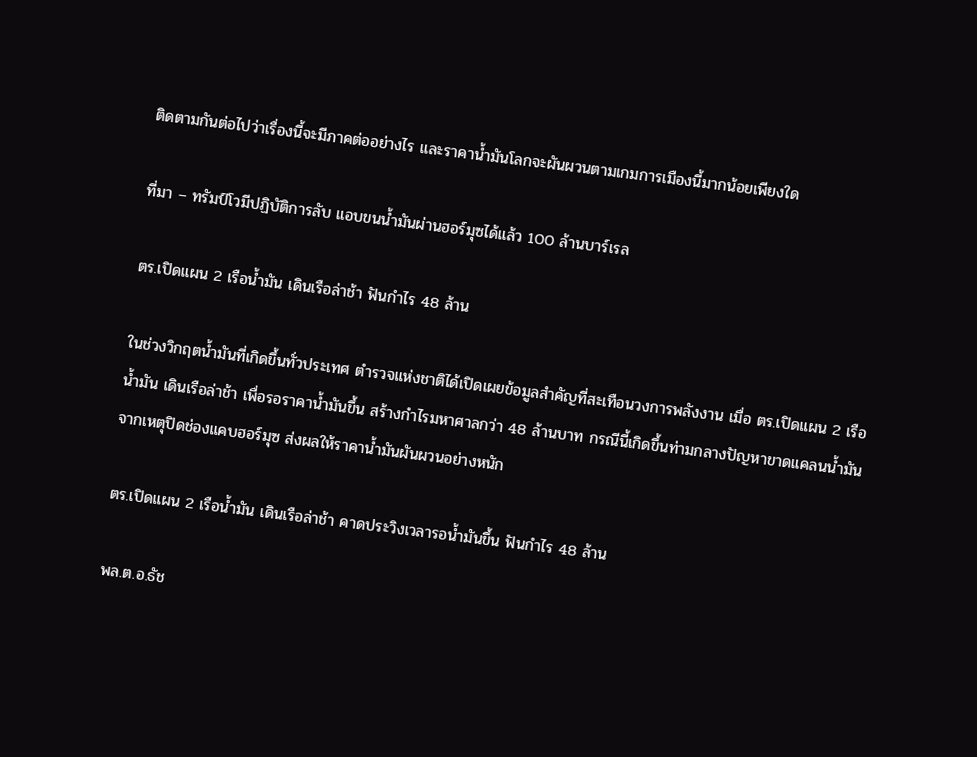ติดตามกันต่อไปว่าเรื่องนี้จะมีภาคต่ออย่างไร และราคาน้ำมันโลกจะผันผวนตามเกมการเมืองนี้มากน้อยเพียงใด

ที่มา – ทรัมป์โวมีปฏิบัติการลับ แอบขนน้ำมันผ่านฮอร์มุซได้แล้ว 100 ล้านบาร์เรล

ตร.เปิดแผน 2 เรือน้ำมัน เดินเรือล่าช้า ฟันกำไร 48 ล้าน

ในช่วงวิกฤตน้ำมันที่เกิดขึ้นทั่วประเทศ ตำรวจแห่งชาติได้เปิดเผยข้อมูลสำคัญที่สะเทือนวงการพลังงาน เมื่อ ตร.เปิดแผน 2 เรือน้ำมัน เดินเรือล่าช้า เพื่อรอราคาน้ำมันขึ้น สร้างกำไรมหาศาลกว่า 48 ล้านบาท กรณีนี้เกิดขึ้นท่ามกลางปัญหาขาดแคลนน้ำมัน จากเหตุปิดช่องแคบฮอร์มุซ ส่งผลให้ราคาน้ำมันผันผวนอย่างหนัก

ตร.เปิดแผน 2 เรือน้ำมัน เดินเรือล่าช้า คาดประวิงเวลารอน้ำมันขึ้น ฟันกำไร 48 ล้าน

พล.ต.อ.ธัช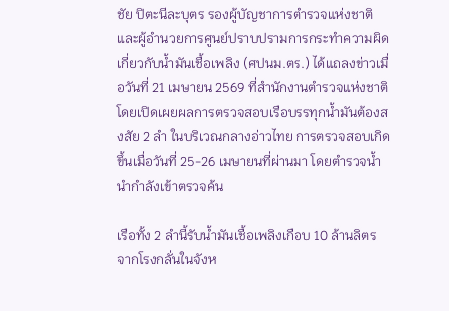ชัย ปิตะนีละบุตร รองผู้บัญชาการตำรวจแห่งชาติ และผู้อำนวยการศูนย์ปราบปรามการกระทำความผิดเกี่ยวกับน้ำมันเชื้อเพลิง (ศปนม.ตร.) ได้แถลงข่าวเมื่อวันที่ 21 เมษายน 2569 ที่สำนักงานตำรวจแห่งชาติ โดยเปิดเผยผลการตรวจสอบเรือบรรทุกน้ำมันต้องสงสัย 2 ลำ ในบริเวณกลางอ่าวไทย การตรวจสอบเกิดขึ้นเมื่อวันที่ 25-26 เมษายนที่ผ่านมา โดยตำรวจน้ำนำกำลังเข้าตรวจค้น

เรือทั้ง 2 ลำนี้รับน้ำมันเชื้อเพลิงเกือบ 10 ล้านลิตร จากโรงกลั่นในจังห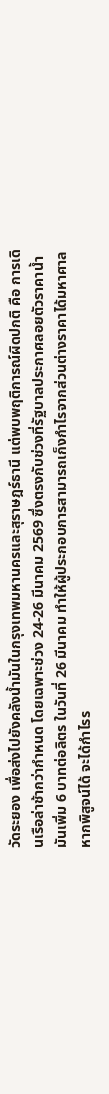วัดระยอง เพื่อส่งไปยังคลังน้ำมันในกรุงเทพมหานครและสุราษฎร์ธานี แต่พบพฤติการณ์ผิดปกติ คือ การเดินเรือล่าช้ากว่ากำหนด โดยเฉพาะช่วง 24-26 มีนาคม 2569 ซึ่งตรงกับช่วงที่รัฐบาลประกาศลอยตัวราคาน้ำมันเพิ่ม 6 บาทต่อลิตร ในวันที่ 26 มีนาคม ทำให้ผู้ประกอบการสามารถเก็งกำไรจากส่วนต่างราคาได้มหาศาล หากพิสูจน์ได้ จะได้กำไรร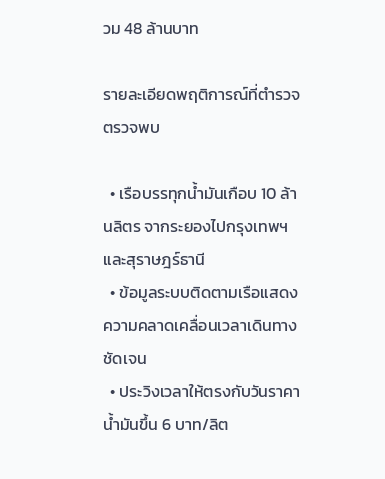วม 48 ล้านบาท

รายละเอียดพฤติการณ์ที่ตำรวจตรวจพบ

  • เรือบรรทุกน้ำมันเกือบ 10 ล้านลิตร จากระยองไปกรุงเทพฯ และสุราษฎร์ธานี
  • ข้อมูลระบบติดตามเรือแสดงความคลาดเคลื่อนเวลาเดินทางชัดเจน
  • ประวิงเวลาให้ตรงกับวันราคาน้ำมันขึ้น 6 บาท/ลิต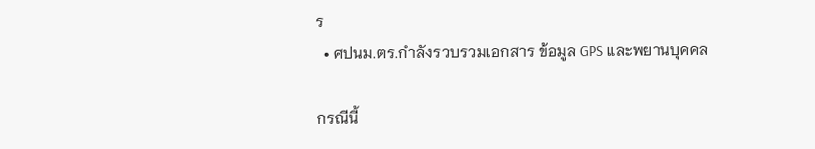ร
  • ศปนม.ตร.กำลังรวบรวมเอกสาร ข้อมูล GPS และพยานบุคคล

กรณีนี้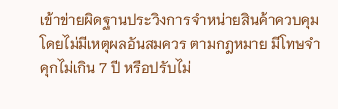เข้าข่ายผิดฐานประวิงการจำหน่ายสินค้าควบคุมโดยไม่มีเหตุผลอันสมควร ตามกฎหมาย มีโทษจำคุกไม่เกิน 7 ปี หรือปรับไม่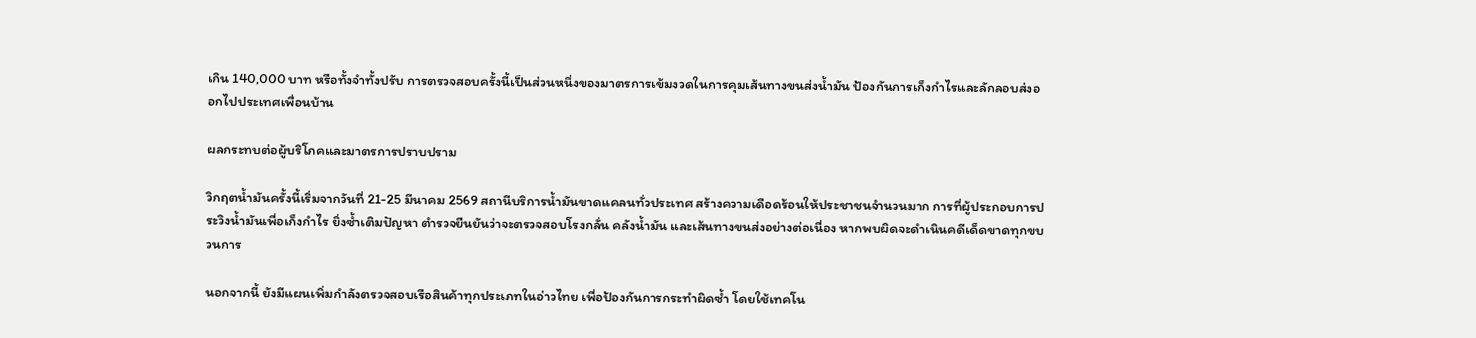เกิน 140,000 บาท หรือทั้งจำทั้งปรับ การตรวจสอบครั้งนี้เป็นส่วนหนึ่งของมาตรการเข้มงวดในการคุมเส้นทางขนส่งน้ำมัน ป้องกันการเก็งกำไรและลักลอบส่งออกไปประเทศเพื่อนบ้าน

ผลกระทบต่อผู้บริโภคและมาตรการปราบปราม

วิกฤตน้ำมันครั้งนี้เริ่มจากวันที่ 21-25 มีนาคม 2569 สถานีบริการน้ำมันขาดแคลนทั่วประเทศ สร้างความเดือดร้อนให้ประชาชนจำนวนมาก การที่ผู้ประกอบการประวิงน้ำมันเพื่อเก็งกำไร ยิ่งซ้ำเติมปัญหา ตำรวจยืนยันว่าจะตรวจสอบโรงกลั่น คลังน้ำมัน และเส้นทางขนส่งอย่างต่อเนื่อง หากพบผิดจะดำเนินคดีเด็ดขาดทุกขบวนการ

นอกจากนี้ ยังมีแผนเพิ่มกำลังตรวจสอบเรือสินค้าทุกประเภทในอ่าวไทย เพื่อป้องกันการกระทำผิดซ้ำ โดยใช้เทคโน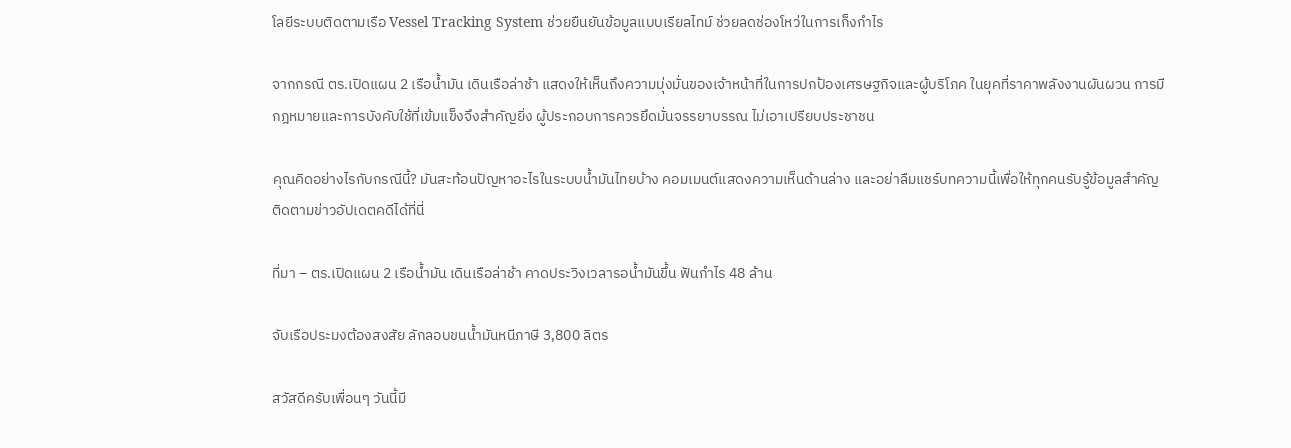โลยีระบบติดตามเรือ Vessel Tracking System ช่วยยืนยันข้อมูลแบบเรียลไทม์ ช่วยลดช่องโหว่ในการเก็งกำไร

จากกรณี ตร.เปิดแผน 2 เรือน้ำมัน เดินเรือล่าช้า แสดงให้เห็นถึงความมุ่งมั่นของเจ้าหน้าที่ในการปกป้องเศรษฐกิจและผู้บริโภค ในยุคที่ราคาพลังงานผันผวน การมีกฎหมายและการบังคับใช้ที่เข้มแข็งจึงสำคัญยิ่ง ผู้ประกอบการควรยึดมั่นจรรยาบรรณ ไม่เอาเปรียบประชาชน

คุณคิดอย่างไรกับกรณีนี้? มันสะท้อนปัญหาอะไรในระบบน้ำมันไทยบ้าง คอมเมนต์แสดงความเห็นด้านล่าง และอย่าลืมแชร์บทความนี้เพื่อให้ทุกคนรับรู้ข้อมูลสำคัญ ติดตามข่าวอัปเดตคดีได้ที่นี่

ที่มา – ตร.เปิดแผน 2 เรือน้ำมัน เดินเรือล่าช้า คาดประวิงเวลารอน้ำมันขึ้น ฟันกำไร 48 ล้าน

จับเรือประมงต้องสงสัย ลักลอบขนน้ำมันหนีภาษี 3,800 ลิตร

สวัสดีครับเพื่อนๆ วันนี้มี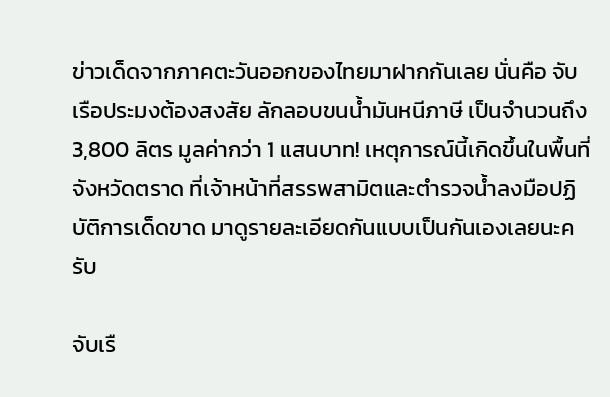ข่าวเด็ดจากภาคตะวันออกของไทยมาฝากกันเลย นั่นคือ จับเรือประมงต้องสงสัย ลักลอบขนน้ำมันหนีภาษี เป็นจำนวนถึง 3,800 ลิตร มูลค่ากว่า 1 แสนบาท! เหตุการณ์นี้เกิดขึ้นในพื้นที่จังหวัดตราด ที่เจ้าหน้าที่สรรพสามิตและตำรวจน้ำลงมือปฏิบัติการเด็ดขาด มาดูรายละเอียดกันแบบเป็นกันเองเลยนะครับ

จับเรื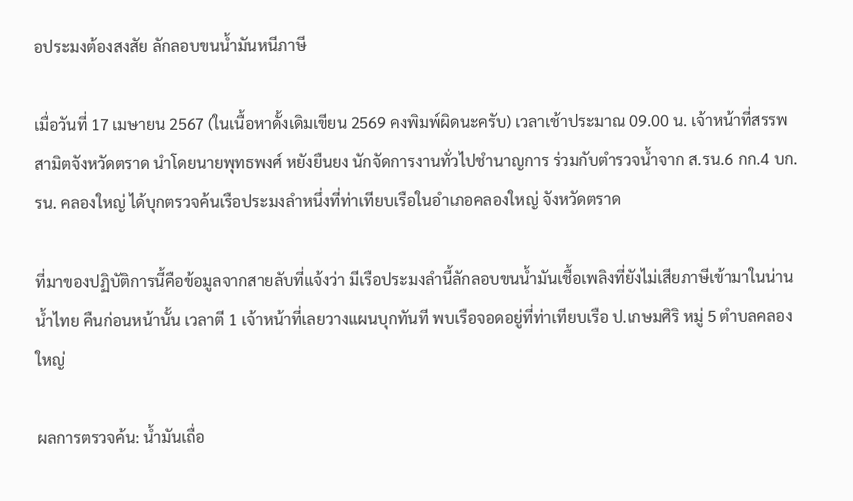อประมงต้องสงสัย ลักลอบขนน้ำมันหนีภาษี

เมื่อวันที่ 17 เมษายน 2567 (ในเนื้อหาดั้งเดิมเขียน 2569 คงพิมพ์ผิดนะครับ) เวลาเช้าประมาณ 09.00 น. เจ้าหน้าที่สรรพสามิตจังหวัดตราด นำโดยนายพุทธพงศ์ หยังยืนยง นักจัดการงานทั่วไปชำนาญการ ร่วมกับตำรวจน้ำจาก ส.รน.6 กก.4 บก.รน. คลองใหญ่ ได้บุกตรวจค้นเรือประมงลำหนึ่งที่ท่าเทียบเรือในอำเภอคลองใหญ่ จังหวัดตราด

ที่มาของปฏิบัติการนี้คือข้อมูลจากสายลับที่แจ้งว่า มีเรือประมงลำนี้ลักลอบขนน้ำมันเชื้อเพลิงที่ยังไม่เสียภาษีเข้ามาในน่านน้ำไทย คืนก่อนหน้านั้น เวลาตี 1 เจ้าหน้าที่เลยวางแผนบุกทันที พบเรือจอดอยู่ที่ท่าเทียบเรือ ป.เกษมศิริ หมู่ 5 ตำบลคลองใหญ่

ผลการตรวจค้น: น้ำมันเถื่อ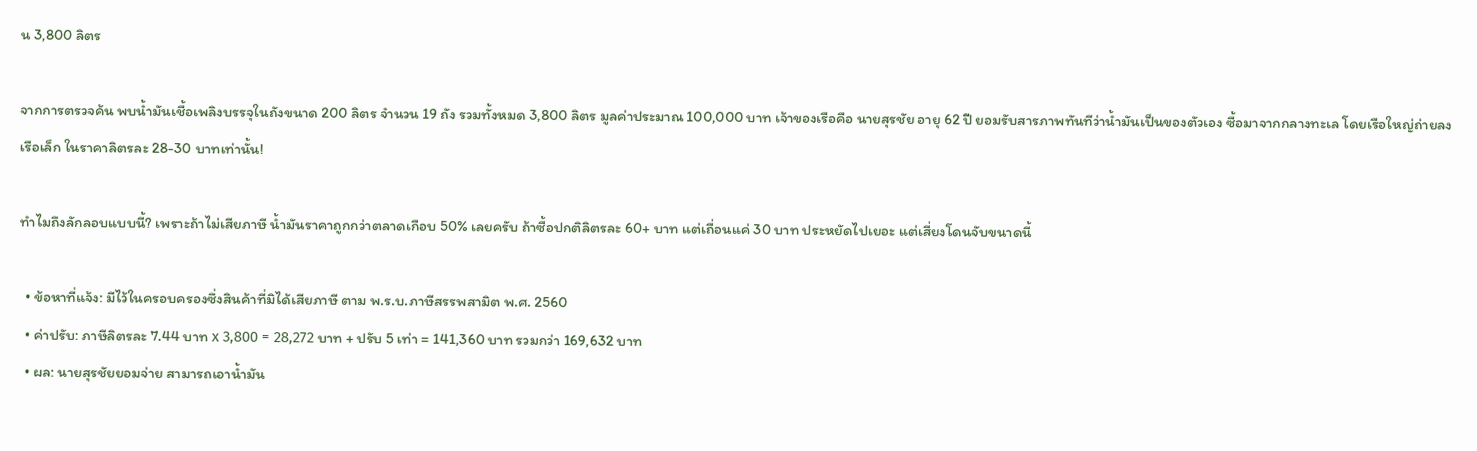น 3,800 ลิตร

จากการตรวจค้น พบน้ำมันเชื้อเพลิงบรรจุในถังขนาด 200 ลิตร จำนวน 19 ถัง รวมทั้งหมด 3,800 ลิตร มูลค่าประมาณ 100,000 บาท เจ้าของเรือคือ นายสุรชัย อายุ 62 ปี ยอมรับสารภาพทันทีว่าน้ำมันเป็นของตัวเอง ซื้อมาจากกลางทะเล โดยเรือใหญ่ถ่ายลงเรือเล็ก ในราคาลิตรละ 28-30 บาทเท่านั้น!

ทำไมถึงลักลอบแบบนี้? เพราะถ้าไม่เสียภาษี น้ำมันราคาถูกกว่าตลาดเกือบ 50% เลยครับ ถ้าซื้อปกติลิตรละ 60+ บาท แต่เถื่อนแค่ 30 บาท ประหยัดไปเยอะ แต่เสี่ยงโดนจับขนาดนี้

  • ข้อหาที่แจ้ง: มีไว้ในครอบครองซึ่งสินค้าที่มิได้เสียภาษี ตาม พ.ร.บ.ภาษีสรรพสามิต พ.ศ. 2560
  • ค่าปรับ: ภาษีลิตรละ 7.44 บาท x 3,800 = 28,272 บาท + ปรับ 5 เท่า = 141,360 บาท รวมกว่า 169,632 บาท
  • ผล: นายสุรชัยยอมจ่าย สามารถเอาน้ำมัน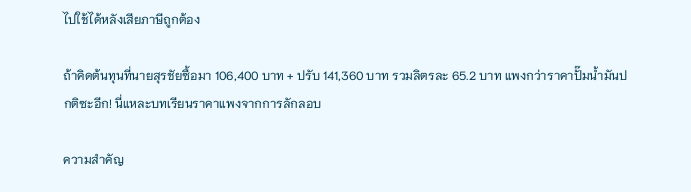ไปใช้ได้หลังเสียภาษีถูกต้อง

ถ้าคิดต้นทุนที่นายสุรชัยซื้อมา 106,400 บาท + ปรับ 141,360 บาท รวมลิตรละ 65.2 บาท แพงกว่าราคาปั๊มน้ำมันปกติซะอีก! นี่แหละบทเรียนราคาแพงจากการลักลอบ

ความสำคัญ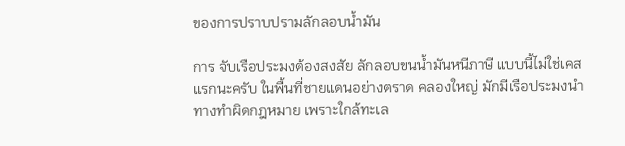ของการปราบปรามลักลอบน้ำมัน

การ จับเรือประมงต้องสงสัย ลักลอบขนน้ำมันหนีภาษี แบบนี้ไม่ใช่เคสแรกนะครับ ในพื้นที่ชายแดนอย่างตราด คลองใหญ่ มักมีเรือประมงนำทางทำผิดกฎหมาย เพราะใกล้ทะเล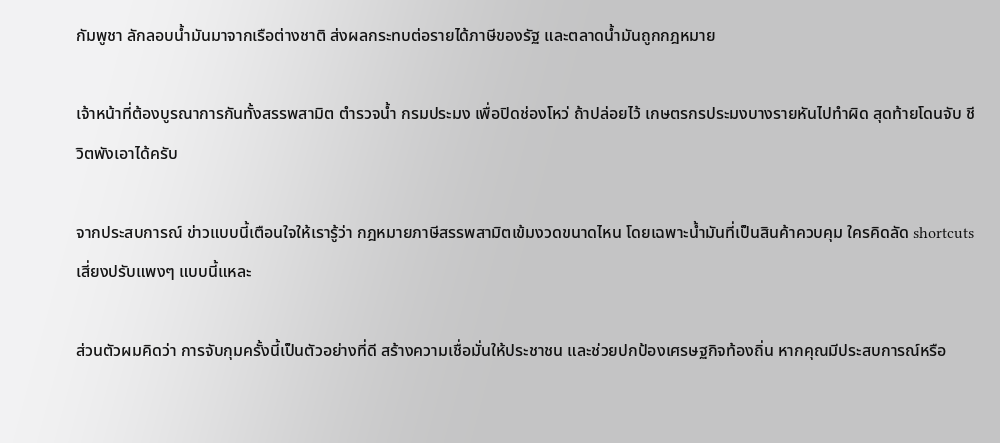กัมพูชา ลักลอบน้ำมันมาจากเรือต่างชาติ ส่งผลกระทบต่อรายได้ภาษีของรัฐ และตลาดน้ำมันถูกกฎหมาย

เจ้าหน้าที่ต้องบูรณาการกันทั้งสรรพสามิต ตำรวจน้ำ กรมประมง เพื่อปิดช่องโหว่ ถ้าปล่อยไว้ เกษตรกรประมงบางรายหันไปทำผิด สุดท้ายโดนจับ ชีวิตพังเอาได้ครับ

จากประสบการณ์ ข่าวแบบนี้เตือนใจให้เรารู้ว่า กฎหมายภาษีสรรพสามิตเข้มงวดขนาดไหน โดยเฉพาะน้ำมันที่เป็นสินค้าควบคุม ใครคิดลัด shortcuts เสี่ยงปรับแพงๆ แบบนี้แหละ

ส่วนตัวผมคิดว่า การจับกุมครั้งนี้เป็นตัวอย่างที่ดี สร้างความเชื่อมั่นให้ประชาชน และช่วยปกป้องเศรษฐกิจท้องถิ่น หากคุณมีประสบการณ์หรือ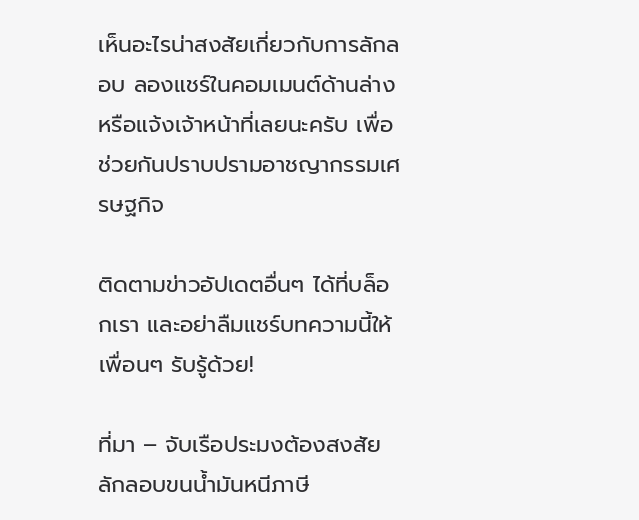เห็นอะไรน่าสงสัยเกี่ยวกับการลักลอบ ลองแชร์ในคอมเมนต์ด้านล่าง หรือแจ้งเจ้าหน้าที่เลยนะครับ เพื่อช่วยกันปราบปรามอาชญากรรมเศรษฐกิจ

ติดตามข่าวอัปเดตอื่นๆ ได้ที่บล็อกเรา และอย่าลืมแชร์บทความนี้ให้เพื่อนๆ รับรู้ด้วย!

ที่มา – จับเรือประมงต้องสงสัย ลักลอบขนน้ำมันหนีภาษี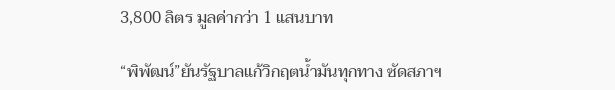3,800 ลิตร มูลค่ากว่า 1 แสนบาท

“พิพัฒน์”ยันรัฐบาลแก้วิกฤตน้ำมันทุกทาง ซัดสภาฯ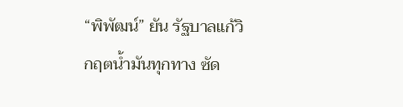“พิพัฒน์” ยัน รัฐบาลแก้วิกฤตน้ำมันทุกทาง ซัด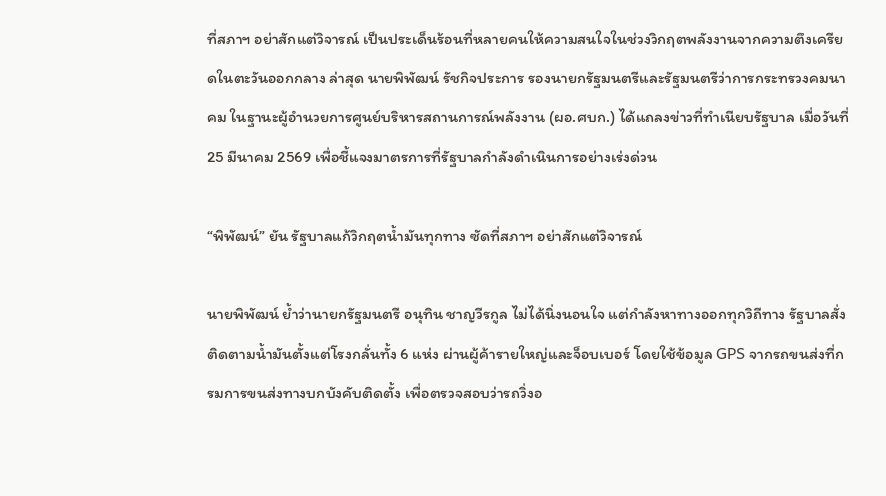ที่สภาฯ อย่าสักแต่วิจารณ์ เป็นประเด็นร้อนที่หลายคนให้ความสนใจในช่วงวิกฤตพลังงานจากความตึงเครียดในตะวันออกกลาง ล่าสุด นายพิพัฒน์ รัชกิจประการ รองนายกรัฐมนตรีและรัฐมนตรีว่าการกระทรวงคมนาคม ในฐานะผู้อำนวยการศูนย์บริหารสถานการณ์พลังงาน (ผอ.ศบก.) ได้แถลงข่าวที่ทำเนียบรัฐบาล เมื่อวันที่ 25 มีนาคม 2569 เพื่อชี้แจงมาตรการที่รัฐบาลกำลังดำเนินการอย่างเร่งด่วน

“พิพัฒน์” ยัน รัฐบาลแก้วิกฤตน้ำมันทุกทาง ซัดที่สภาฯ อย่าสักแต่วิจารณ์

นายพิพัฒน์ ย้ำว่านายกรัฐมนตรี อนุทิน ชาญวีรกูล ไม่ได้นิ่งนอนใจ แต่กำลังหาทางออกทุกวิถีทาง รัฐบาลสั่งติดตามน้ำมันตั้งแต่โรงกลั่นทั้ง 6 แห่ง ผ่านผู้ค้ารายใหญ่และจ็อบเบอร์ โดยใช้ข้อมูล GPS จากรถขนส่งที่กรมการขนส่งทางบกบังคับติดตั้ง เพื่อตรวจสอบว่ารถวิ่งอ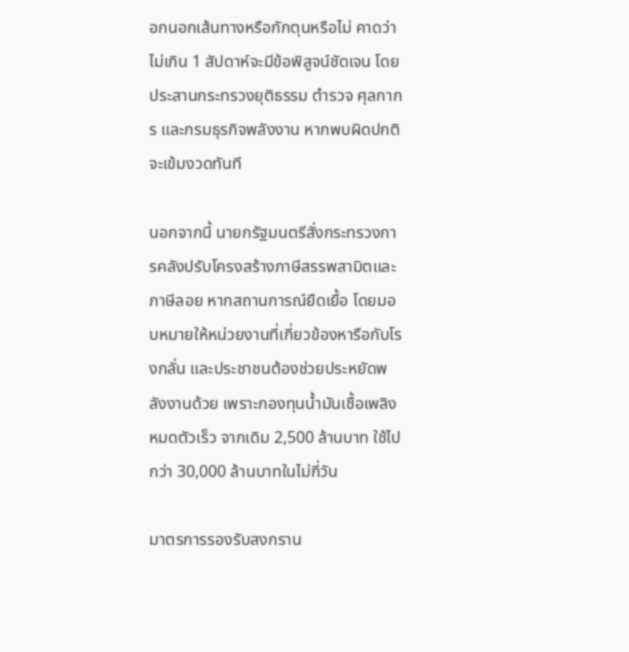อกนอกเส้นทางหรือกักตุนหรือไม่ คาดว่าไม่เกิน 1 สัปดาห์จะมีข้อพิสูจน์ชัดเจน โดยประสานกระทรวงยุติธรรม ตำรวจ ศุลกากร และกรมธุรกิจพลังงาน หากพบผิดปกติจะเข้มงวดทันที

นอกจากนี้ นายกรัฐมนตรีสั่งกระทรวงการคลังปรับโครงสร้างภาษีสรรพสามิตและภาษีลอย หากสถานการณ์ยืดเยื้อ โดยมอบหมายให้หน่วยงานที่เกี่ยวข้องหารือกับโรงกลั่น และประชาชนต้องช่วยประหยัดพลังงานด้วย เพราะกองทุนน้ำมันเชื้อเพลิงหมดตัวเร็ว จากเดิม 2,500 ล้านบาท ใช้ไปกว่า 30,000 ล้านบาทในไม่กี่วัน

มาตรการรองรับสงกราน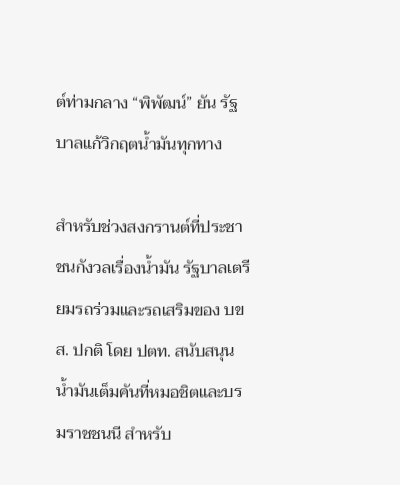ต์ท่ามกลาง “พิพัฒน์” ยัน รัฐบาลแก้วิกฤตน้ำมันทุกทาง

สำหรับช่วงสงกรานต์ที่ประชาชนกังวลเรื่องน้ำมัน รัฐบาลเตรียมรถร่วมและรถเสริมของ บขส. ปกติ โดย ปตท. สนับสนุนน้ำมันเต็มคันที่หมอชิตและบรมราชชนนี สำหรับ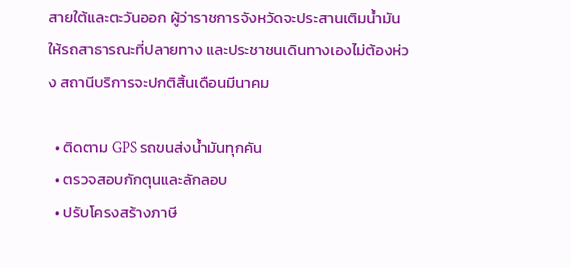สายใต้และตะวันออก ผู้ว่าราชการจังหวัดจะประสานเติมน้ำมันให้รถสาธารณะที่ปลายทาง และประชาชนเดินทางเองไม่ต้องห่วง สถานีบริการจะปกติสิ้นเดือนมีนาคม

  • ติดตาม GPS รถขนส่งน้ำมันทุกคัน
  • ตรวจสอบกักตุนและลักลอบ
  • ปรับโครงสร้างภาษี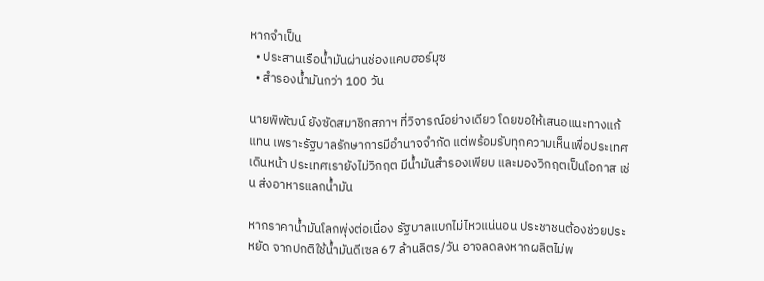หากจำเป็น
  • ประสานเรือน้ำมันผ่านช่องแคบฮอร์มุซ
  • สำรองน้ำมันกว่า 100 วัน

นายพิพัฒน์ ยังซัดสมาชิกสภาฯ ที่วิจารณ์อย่างเดียว โดยขอให้เสนอแนะทางแก้แทน เพราะรัฐบาลรักษาการมีอำนาจจำกัด แต่พร้อมรับทุกความเห็นเพื่อประเทศเดินหน้า ประเทศเรายังไม่วิกฤต มีน้ำมันสำรองเพียบ และมองวิกฤตเป็นโอกาส เช่น ส่งอาหารแลกน้ำมัน

หากราคาน้ำมันโลกพุ่งต่อเนื่อง รัฐบาลแบกไม่ไหวแน่นอน ประชาชนต้องช่วยประหยัด จากปกติใช้น้ำมันดีเซล 67 ล้านลิตร/วัน อาจลดลงหากผลิตไม่พ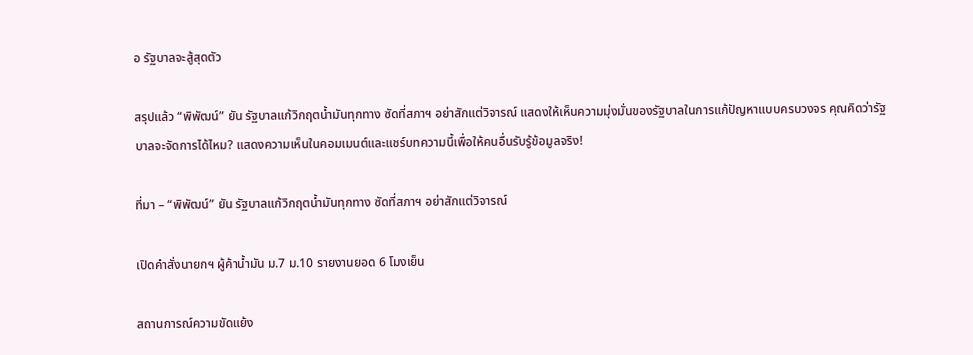อ รัฐบาลจะสู้สุดตัว

สรุปแล้ว “พิพัฒน์” ยัน รัฐบาลแก้วิกฤตน้ำมันทุกทาง ซัดที่สภาฯ อย่าสักแต่วิจารณ์ แสดงให้เห็นความมุ่งมั่นของรัฐบาลในการแก้ปัญหาแบบครบวงจร คุณคิดว่ารัฐบาลจะจัดการได้ไหม? แสดงความเห็นในคอมเมนต์และแชร์บทความนี้เพื่อให้คนอื่นรับรู้ข้อมูลจริง!

ที่มา – “พิพัฒน์” ยัน รัฐบาลแก้วิกฤตน้ำมันทุกทาง ซัดที่สภาฯ อย่าสักแต่วิจารณ์

เปิดคำสั่งนายกฯ ผู้ค้าน้ำมัน ม.7 ม.10 รายงานยอด 6 โมงเย็น

สถานการณ์ความขัดแย้ง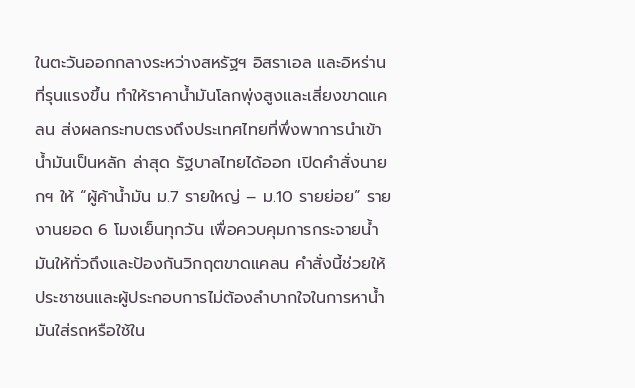ในตะวันออกกลางระหว่างสหรัฐฯ อิสราเอล และอิหร่านที่รุนแรงขึ้น ทำให้ราคาน้ำมันโลกพุ่งสูงและเสี่ยงขาดแคลน ส่งผลกระทบตรงถึงประเทศไทยที่พึ่งพาการนำเข้าน้ำมันเป็นหลัก ล่าสุด รัฐบาลไทยได้ออก เปิดคำสั่งนายกฯ ให้ “ผู้ค้าน้ำมัน ม.7 รายใหญ่ – ม.10 รายย่อย” รายงานยอด 6 โมงเย็นทุกวัน เพื่อควบคุมการกระจายน้ำมันให้ทั่วถึงและป้องกันวิกฤตขาดแคลน คำสั่งนี้ช่วยให้ประชาชนและผู้ประกอบการไม่ต้องลำบากใจในการหาน้ำมันใส่รถหรือใช้ใน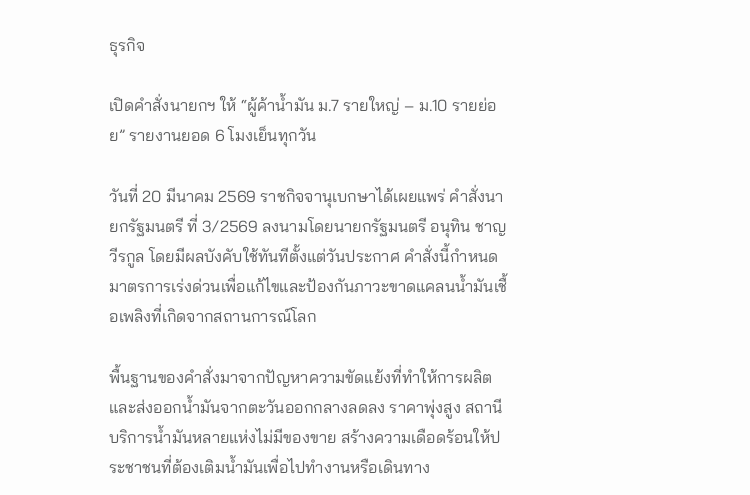ธุรกิจ

เปิดคำสั่งนายกฯ ให้ “ผู้ค้าน้ำมัน ม.7 รายใหญ่ – ม.10 รายย่อย” รายงานยอด 6 โมงเย็นทุกวัน

วันที่ 20 มีนาคม 2569 ราชกิจจานุเบกษาได้เผยแพร่ คำสั่งนายกรัฐมนตรี ที่ 3/2569 ลงนามโดยนายกรัฐมนตรี อนุทิน ชาญวีรกูล โดยมีผลบังคับใช้ทันทีตั้งแต่วันประกาศ คำสั่งนี้กำหนดมาตรการเร่งด่วนเพื่อแก้ไขและป้องกันภาวะขาดแคลนน้ำมันเชื้อเพลิงที่เกิดจากสถานการณ์โลก

พื้นฐานของคำสั่งมาจากปัญหาความขัดแย้งที่ทำให้การผลิตและส่งออกน้ำมันจากตะวันออกกลางลดลง ราคาพุ่งสูง สถานีบริการน้ำมันหลายแห่งไม่มีของขาย สร้างความเดือดร้อนให้ประชาชนที่ต้องเติมน้ำมันเพื่อไปทำงานหรือเดินทาง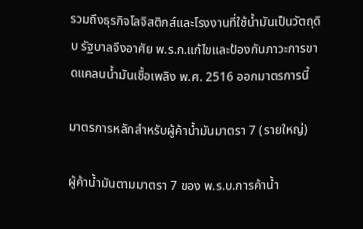รวมถึงธุรกิจโลจิสติกส์และโรงงานที่ใช้น้ำมันเป็นวัตถุดิบ รัฐบาลจึงอาศัย พ.ร.ก.แก้ไขและป้องกันภาวะการขาดแคลนน้ำมันเชื้อเพลิง พ.ศ. 2516 ออกมาตรการนี้

มาตรการหลักสำหรับผู้ค้าน้ำมันมาตรา 7 (รายใหญ่)

ผู้ค้าน้ำมันตามมาตรา 7 ของ พ.ร.บ.การค้าน้ำ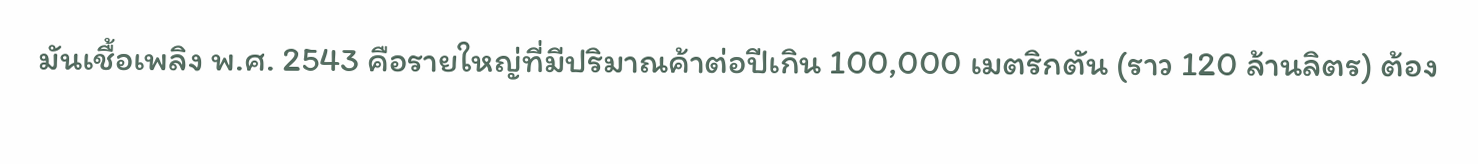มันเชื้อเพลิง พ.ศ. 2543 คือรายใหญ่ที่มีปริมาณค้าต่อปีเกิน 100,000 เมตริกตัน (ราว 120 ล้านลิตร) ต้อง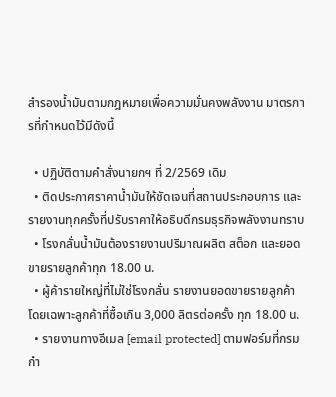สำรองน้ำมันตามกฎหมายเพื่อความมั่นคงพลังงาน มาตรการที่กำหนดไว้มีดังนี้

  • ปฏิบัติตามคำสั่งนายกฯ ที่ 2/2569 เดิม
  • ติดประกาศราคาน้ำมันให้ชัดเจนที่สถานประกอบการ และรายงานทุกครั้งที่ปรับราคาให้อธิบดีกรมธุรกิจพลังงานทราบ
  • โรงกลั่นน้ำมันต้องรายงานปริมาณผลิต สต็อก และยอดขายรายลูกค้าทุก 18.00 น.
  • ผู้ค้ารายใหญ่ที่ไม่ใช่โรงกลั่น รายงานยอดขายรายลูกค้า โดยเฉพาะลูกค้าที่ซื้อเกิน 3,000 ลิตรต่อครั้ง ทุก 18.00 น.
  • รายงานทางอีเมล [email protected] ตามฟอร์มที่กรมกำ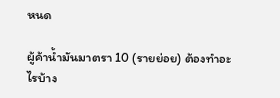หนด

ผู้ค้าน้ำมันมาตรา 10 (รายย่อย) ต้องทำอะไรบ้าง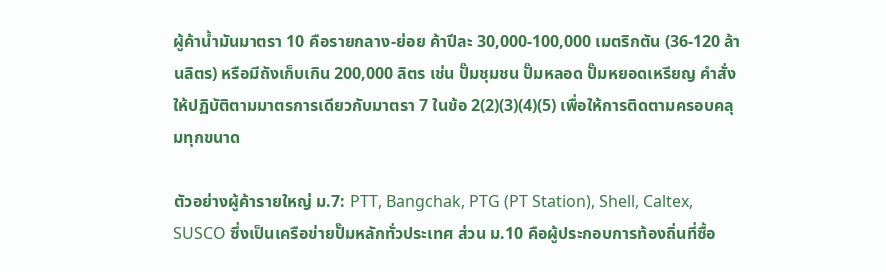ผู้ค้าน้ำมันมาตรา 10 คือรายกลาง-ย่อย ค้าปีละ 30,000-100,000 เมตริกตัน (36-120 ล้านลิตร) หรือมีถังเก็บเกิน 200,000 ลิตร เช่น ปั๊มชุมชน ปั๊มหลอด ปั๊มหยอดเหรียญ คำสั่งให้ปฏิบัติตามมาตรการเดียวกับมาตรา 7 ในข้อ 2(2)(3)(4)(5) เพื่อให้การติดตามครอบคลุมทุกขนาด

ตัวอย่างผู้ค้ารายใหญ่ ม.7: PTT, Bangchak, PTG (PT Station), Shell, Caltex, SUSCO ซึ่งเป็นเครือข่ายปั๊มหลักทั่วประเทศ ส่วน ม.10 คือผู้ประกอบการท้องถิ่นที่ซื้อ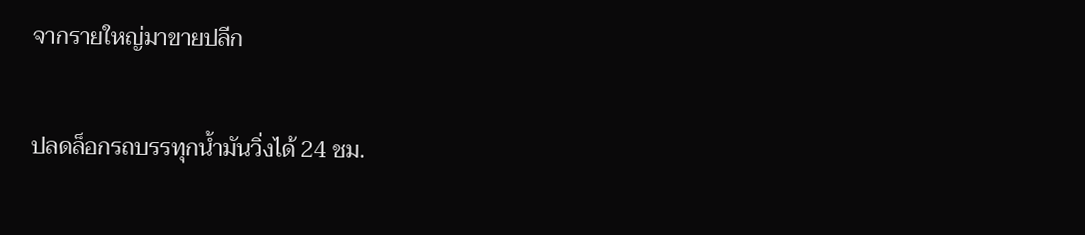จากรายใหญ่มาขายปลีก

ปลดล็อกรถบรรทุกน้ำมันวิ่งได้ 24 ชม.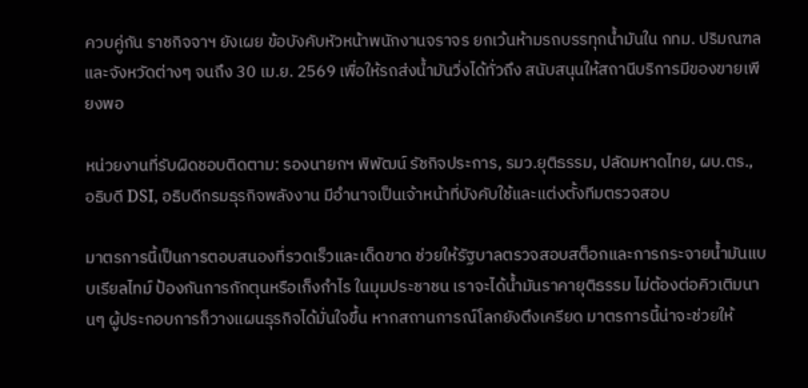ควบคู่กัน ราชกิจจาฯ ยังเผย ข้อบังคับหัวหน้าพนักงานจราจร ยกเว้นห้ามรถบรรทุกน้ำมันใน กทม. ปริมณฑล และจังหวัดต่างๆ จนถึง 30 เม.ย. 2569 เพื่อให้รถส่งน้ำมันวิ่งได้ทั่วถึง สนับสนุนให้สถานีบริการมีของขายเพียงพอ

หน่วยงานที่รับผิดชอบติดตาม: รองนายกฯ พิพัฒน์ รัชกิจประการ, รมว.ยุติธรรม, ปลัดมหาดไทย, ผบ.ตร., อธิบดี DSI, อธิบดีกรมธุรกิจพลังงาน มีอำนาจเป็นเจ้าหน้าที่บังคับใช้และแต่งตั้งทีมตรวจสอบ

มาตรการนี้เป็นการตอบสนองที่รวดเร็วและเด็ดขาด ช่วยให้รัฐบาลตรวจสอบสต็อกและการกระจายน้ำมันแบบเรียลไทม์ ป้องกันการกักตุนหรือเก็งกำไร ในมุมประชาชน เราจะได้น้ำมันราคายุติธรรม ไม่ต้องต่อคิวเติมนานๆ ผู้ประกอบการก็วางแผนธุรกิจได้มั่นใจขึ้น หากสถานการณ์โลกยังตึงเครียด มาตรการนี้น่าจะช่วยให้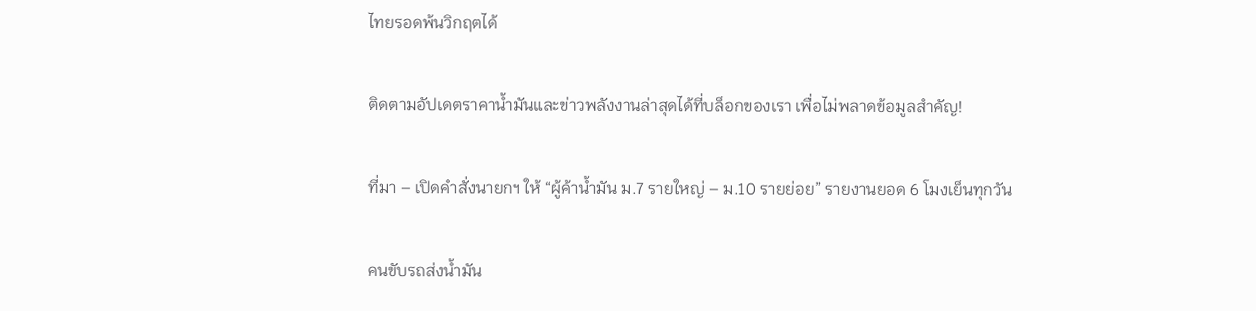ไทยรอดพ้นวิกฤตได้

ติดตามอัปเดตราคาน้ำมันและข่าวพลังงานล่าสุดได้ที่บล็อกของเรา เพื่อไม่พลาดข้อมูลสำคัญ!

ที่มา – เปิดคำสั่งนายกฯ ให้ “ผู้ค้าน้ำมัน ม.7 รายใหญ่ – ม.10 รายย่อย” รายงานยอด 6 โมงเย็นทุกวัน

คนขับรถส่งน้ำมัน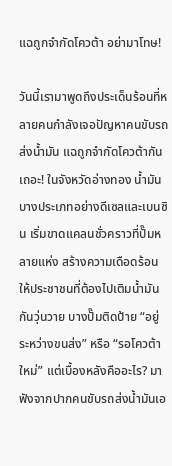แฉถูกจำกัดโควต้า อย่ามาโทษ!

วันนี้เรามาพูดถึงประเด็นร้อนที่หลายคนกำลังเจอปัญหาคนขับรถส่งน้ำมัน แฉถูกจำกัดโควต้ากันเถอะ! ในจังหวัดอ่างทอง น้ำมันบางประเภทอย่างดีเซลและเบนซิน เริ่มขาดแคลนชั่วคราวที่ปั๊มหลายแห่ง สร้างความเดือดร้อนให้ประชาชนที่ต้องไปเติมน้ำมันกันวุ่นวาย บางปั๊มติดป้าย “อยู่ระหว่างขนส่ง” หรือ “รอโควต้าใหม่” แต่เบื้องหลังคืออะไร? มาฟังจากปากคนขับรถส่งน้ำมันเอ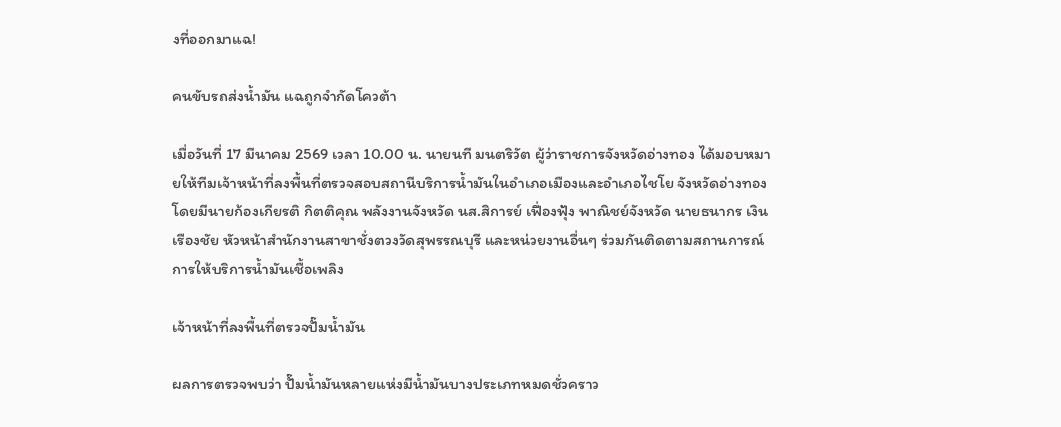งที่ออกมาแฉ!

คนขับรถส่งน้ำมัน แฉถูกจำกัดโควต้า

เมื่อวันที่ 17 มีนาคม 2569 เวลา 10.00 น. นายนที มนตริวัต ผู้ว่าราชการจังหวัดอ่างทอง ได้มอบหมายให้ทีมเจ้าหน้าที่ลงพื้นที่ตรวจสอบสถานีบริการน้ำมันในอำเภอเมืองและอำเภอไชโย จังหวัดอ่างทอง โดยมีนายก้องเกียรติ กิตติคุณ พลังงานจังหวัด นส.สิการย์ เฟื่องฟุ้ง พาณิชย์จังหวัด นายธนากร เงินเรืองชัย หัวหน้าสำนักงานสาขาชั่งตวงวัดสุพรรณบุรี และหน่วยงานอื่นๆ ร่วมกันติดตามสถานการณ์การให้บริการน้ำมันเชื้อเพลิง

เจ้าหน้าที่ลงพื้นที่ตรวจปั๊มน้ำมัน

ผลการตรวจพบว่า ปั๊มน้ำมันหลายแห่งมีน้ำมันบางประเภทหมดชั่วคราว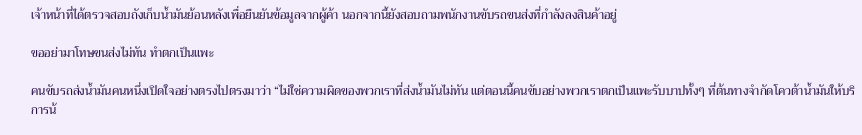เจ้าหน้าที่ได้ตรวจสอบถังเก็บน้ำมันย้อนหลังเพื่อยืนยันข้อมูลจากผู้ค้า นอกจากนี้ยังสอบถามพนักงานขับรถขนส่งที่กำลังลงสินค้าอยู่

ขออย่ามาโทษขนส่งไม่ทัน ทำตกเป็นแพะ

คนขับรถส่งน้ำมันคนหนึ่งเปิดใจอย่างตรงไปตรงมาว่า “ไม่ใช่ความผิดของพวกเราที่ส่งน้ำมันไม่ทัน แต่ตอนนี้คนขับอย่างพวกเราตกเป็นแพะรับบาปทั้งๆ ที่ต้นทางจำกัดโควต้าน้ำมันให้บริการน้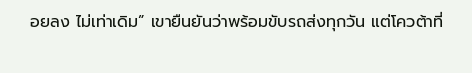อยลง ไม่เท่าเดิม” เขายืนยันว่าพร้อมขับรถส่งทุกวัน แต่โควต้าที่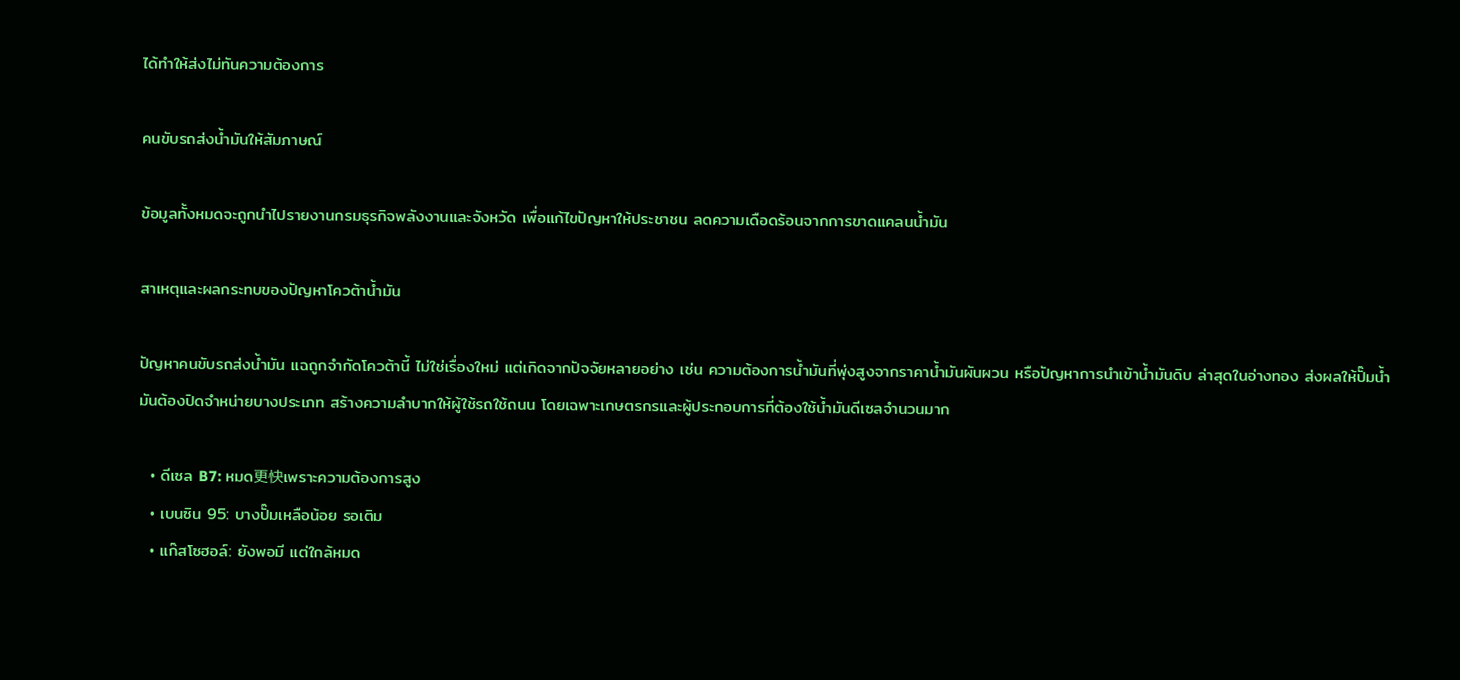ได้ทำให้ส่งไม่ทันความต้องการ

คนขับรถส่งน้ำมันให้สัมภาษณ์

ข้อมูลทั้งหมดจะถูกนำไปรายงานกรมธุรกิจพลังงานและจังหวัด เพื่อแก้ไขปัญหาให้ประชาชน ลดความเดือดร้อนจากการขาดแคลนน้ำมัน

สาเหตุและผลกระทบของปัญหาโควต้าน้ำมัน

ปัญหาคนขับรถส่งน้ำมัน แฉถูกจำกัดโควต้านี้ ไม่ใช่เรื่องใหม่ แต่เกิดจากปัจจัยหลายอย่าง เช่น ความต้องการน้ำมันที่พุ่งสูงจากราคาน้ำมันผันผวน หรือปัญหาการนำเข้าน้ำมันดิบ ล่าสุดในอ่างทอง ส่งผลให้ปั๊มน้ำมันต้องปิดจำหน่ายบางประเภท สร้างความลำบากให้ผู้ใช้รถใช้ถนน โดยเฉพาะเกษตรกรและผู้ประกอบการที่ต้องใช้น้ำมันดีเซลจำนวนมาก

  • ดีเซล B7: หมด更快เพราะความต้องการสูง
  • เบนซิน 95: บางปั๊มเหลือน้อย รอเติม
  • แก๊สโซฮอล์: ยังพอมี แต่ใกล้หมด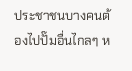ประชาชนบางคนต้องไปปั๊มอื่นไกลๆ ห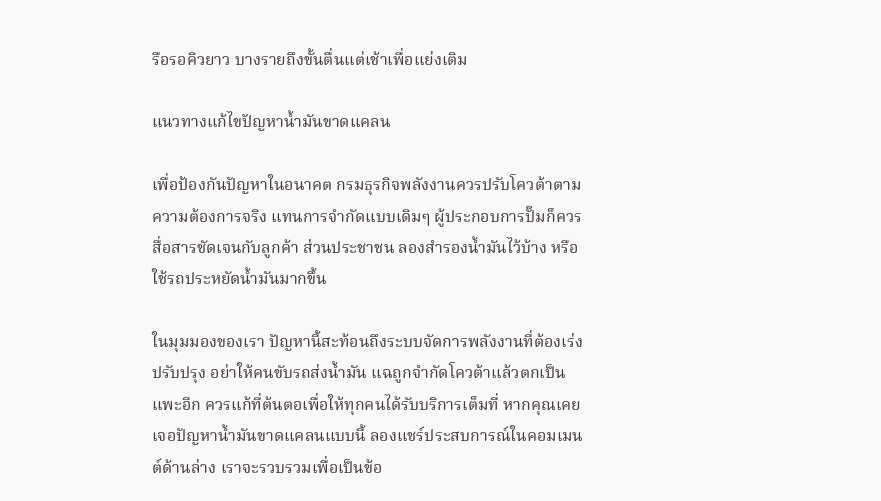รือรอคิวยาว บางรายถึงขั้นตื่นแต่เช้าเพื่อแย่งเติม

แนวทางแก้ไขปัญหาน้ำมันขาดแคลน

เพื่อป้องกันปัญหาในอนาคต กรมธุรกิจพลังงานควรปรับโควต้าตามความต้องการจริง แทนการจำกัดแบบเดิมๆ ผู้ประกอบการปั๊มก็ควรสื่อสารชัดเจนกับลูกค้า ส่วนประชาชน ลองสำรองน้ำมันไว้บ้าง หรือใช้รถประหยัดน้ำมันมากขึ้น

ในมุมมองของเรา ปัญหานี้สะท้อนถึงระบบจัดการพลังงานที่ต้องเร่งปรับปรุง อย่าให้คนขับรถส่งน้ำมัน แฉถูกจำกัดโควต้าแล้วตกเป็นแพะอีก ควรแก้ที่ต้นตอเพื่อให้ทุกคนได้รับบริการเต็มที่ หากคุณเคยเจอปัญหาน้ำมันขาดแคลนแบบนี้ ลองแชร์ประสบการณ์ในคอมเมนต์ด้านล่าง เราจะรวบรวมเพื่อเป็นข้อ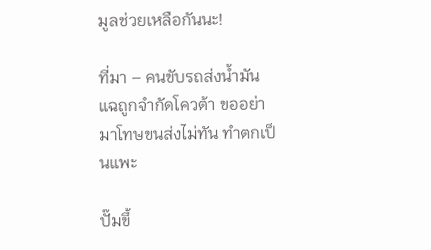มูลช่วยเหลือกันนะ!

ที่มา – คนขับรถส่งน้ำมัน แฉถูกจำกัดโควต้า ขออย่ามาโทษขนส่งไม่ทัน ทำตกเป็นแพะ

ปั๊มขึ้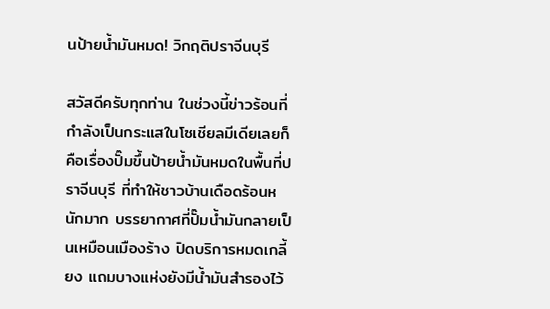นป้ายน้ำมันหมด! วิกฤติปราจีนบุรี

สวัสดีครับทุกท่าน ในช่วงนี้ข่าวร้อนที่กำลังเป็นกระแสในโซเชียลมีเดียเลยก็คือเรื่องปั๊มขึ้นป้ายน้ำมันหมดในพื้นที่ปราจีนบุรี ที่ทำให้ชาวบ้านเดือดร้อนหนักมาก บรรยากาศที่ปั๊มน้ำมันกลายเป็นเหมือนเมืองร้าง ปิดบริการหมดเกลี้ยง แถมบางแห่งยังมีน้ำมันสำรองไว้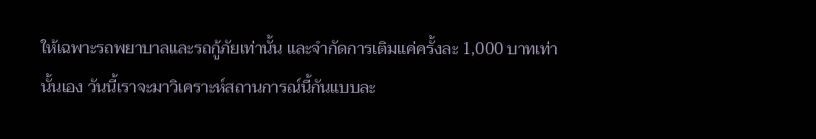ให้เฉพาะรถพยาบาลและรถกู้ภัยเท่านั้น และจำกัดการเติมแค่ครั้งละ 1,000 บาทเท่านั้นเอง วันนี้เราจะมาวิเคราะห์สถานการณ์นี้กันแบบละ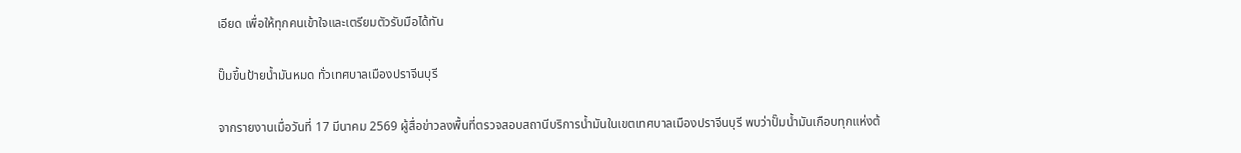เอียด เพื่อให้ทุกคนเข้าใจและเตรียมตัวรับมือได้ทัน

ปั๊มขึ้นป้ายน้ำมันหมด ทั่วเทศบาลเมืองปราจีนบุรี

จากรายงานเมื่อวันที่ 17 มีนาคม 2569 ผู้สื่อข่าวลงพื้นที่ตรวจสอบสถานีบริการน้ำมันในเขตเทศบาลเมืองปราจีนบุรี พบว่าปั๊มน้ำมันเกือบทุกแห่งต้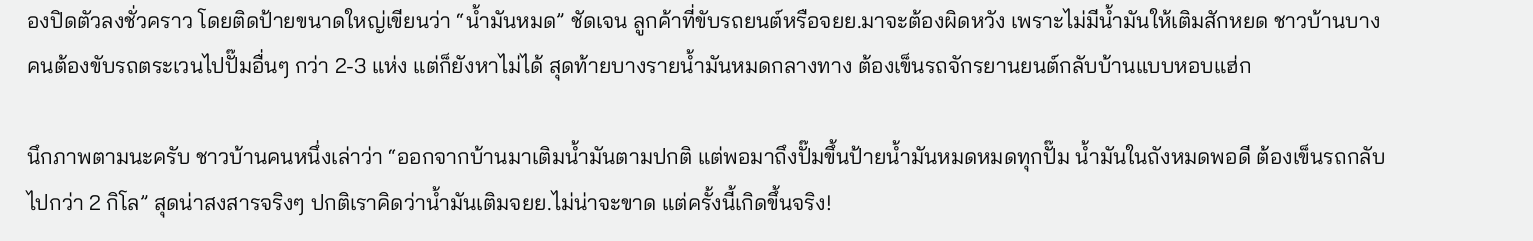องปิดตัวลงชั่วคราว โดยติดป้ายขนาดใหญ่เขียนว่า “น้ำมันหมด” ชัดเจน ลูกค้าที่ขับรถยนต์หรือจยย.มาจะต้องผิดหวัง เพราะไม่มีน้ำมันให้เติมสักหยด ชาวบ้านบางคนต้องขับรถตระเวนไปปั๊มอื่นๆ กว่า 2-3 แห่ง แต่ก็ยังหาไม่ได้ สุดท้ายบางรายน้ำมันหมดกลางทาง ต้องเข็นรถจักรยานยนต์กลับบ้านแบบหอบแฮ่ก

นึกภาพตามนะครับ ชาวบ้านคนหนึ่งเล่าว่า “ออกจากบ้านมาเติมน้ำมันตามปกติ แต่พอมาถึงปั๊มขึ้นป้ายน้ำมันหมดหมดทุกปั๊ม น้ำมันในถังหมดพอดี ต้องเข็นรถกลับไปกว่า 2 กิโล” สุดน่าสงสารจริงๆ ปกติเราคิดว่าน้ำมันเติมจยย.ไม่น่าจะขาด แต่ครั้งนี้เกิดขึ้นจริง!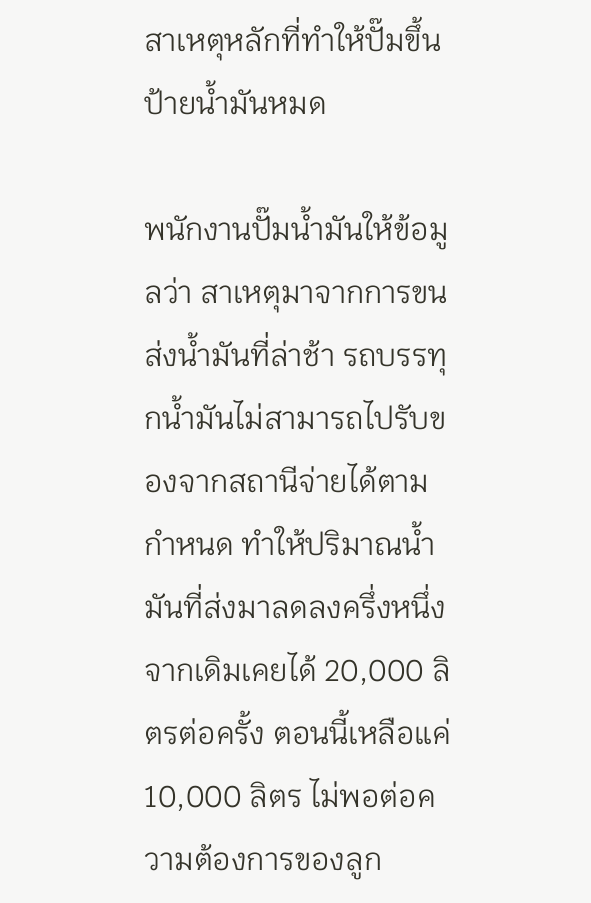สาเหตุหลักที่ทำให้ปั๊มขึ้นป้ายน้ำมันหมด

พนักงานปั๊มน้ำมันให้ข้อมูลว่า สาเหตุมาจากการขนส่งน้ำมันที่ล่าช้า รถบรรทุกน้ำมันไม่สามารถไปรับของจากสถานีจ่ายได้ตามกำหนด ทำให้ปริมาณน้ำมันที่ส่งมาลดลงครึ่งหนึ่ง จากเดิมเคยได้ 20,000 ลิตรต่อครั้ง ตอนนี้เหลือแค่ 10,000 ลิตร ไม่พอต่อความต้องการของลูก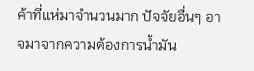ค้าที่แห่มาจำนวนมาก ปัจจัยอื่นๆ อาจมาจากความต้องการน้ำมัน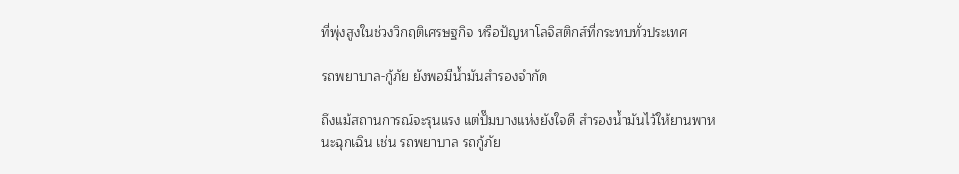ที่พุ่งสูงในช่วงวิกฤติเศรษฐกิจ หรือปัญหาโลจิสติกส์ที่กระทบทั่วประเทศ

รถพยาบาล-กู้ภัย ยังพอมีน้ำมันสำรองจำกัด

ถึงแม้สถานการณ์จะรุนแรง แต่ปั๊มบางแห่งยังใจดี สำรองน้ำมันไว้ให้ยานพาหนะฉุกเฉิน เช่น รถพยาบาล รถกู้ภัย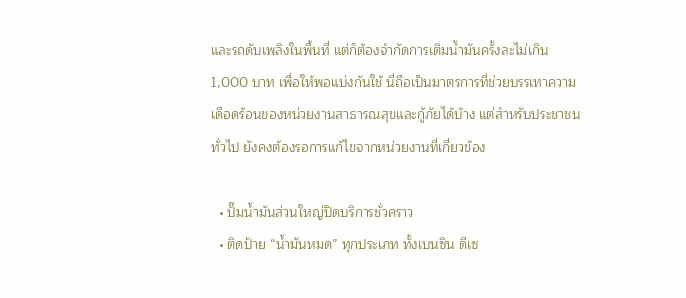และรถดับเพลิงในพื้นที่ แต่ก็ต้องจำกัดการเติมน้ำมันครั้งละไม่เกิน 1,000 บาท เพื่อให้พอแบ่งกันใช้ นี่ถือเป็นมาตรการที่ช่วยบรรเทาความเดือดร้อนของหน่วยงานสาธารณสุขและกู้ภัยได้บ้าง แต่สำหรับประชาชนทั่วไป ยังคงต้องรอการแก้ไขจากหน่วยงานที่เกี่ยวข้อง

  • ปั๊มน้ำมันส่วนใหญ่ปิดบริการชั่วคราว
  • ติดป้าย “น้ำมันหมด” ทุกประเภท ทั้งเบนซิน ดีเซ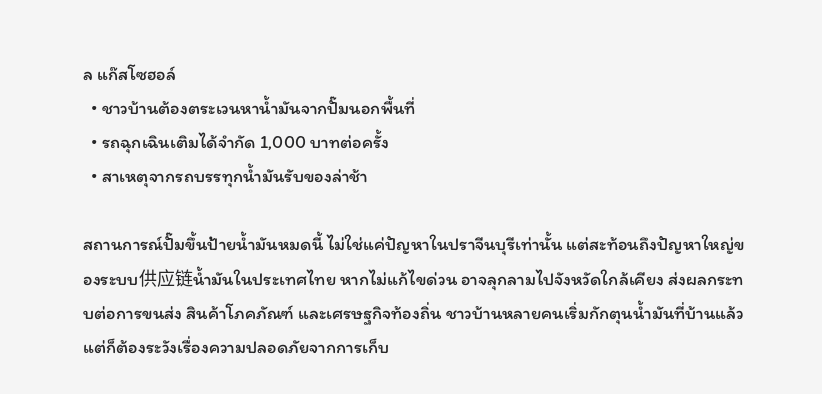ล แก๊สโซฮอล์
  • ชาวบ้านต้องตระเวนหาน้ำมันจากปั๊มนอกพื้นที่
  • รถฉุกเฉินเติมได้จำกัด 1,000 บาทต่อครั้ง
  • สาเหตุจากรถบรรทุกน้ำมันรับของล่าช้า

สถานการณ์ปั๊มขึ้นป้ายน้ำมันหมดนี้ ไม่ใช่แค่ปัญหาในปราจีนบุรีเท่านั้น แต่สะท้อนถึงปัญหาใหญ่ของระบบ供应链น้ำมันในประเทศไทย หากไม่แก้ไขด่วน อาจลุกลามไปจังหวัดใกล้เคียง ส่งผลกระทบต่อการขนส่ง สินค้าโภคภัณฑ์ และเศรษฐกิจท้องถิ่น ชาวบ้านหลายคนเริ่มกักตุนน้ำมันที่บ้านแล้ว แต่ก็ต้องระวังเรื่องความปลอดภัยจากการเก็บ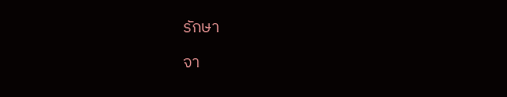รักษา

จา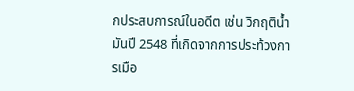กประสบการณ์ในอดีต เช่น วิกฤติน้ำมันปี 2548 ที่เกิดจากการประท้วงการเมือ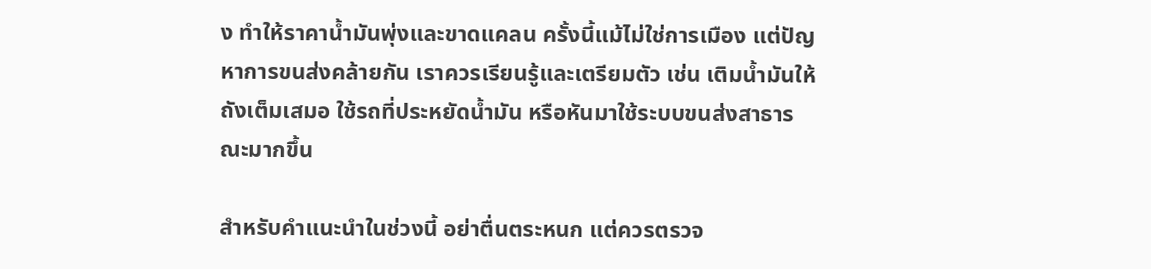ง ทำให้ราคาน้ำมันพุ่งและขาดแคลน ครั้งนี้แม้ไม่ใช่การเมือง แต่ปัญหาการขนส่งคล้ายกัน เราควรเรียนรู้และเตรียมตัว เช่น เติมน้ำมันให้ถังเต็มเสมอ ใช้รถที่ประหยัดน้ำมัน หรือหันมาใช้ระบบขนส่งสาธารณะมากขึ้น

สำหรับคำแนะนำในช่วงนี้ อย่าตื่นตระหนก แต่ควรตรวจ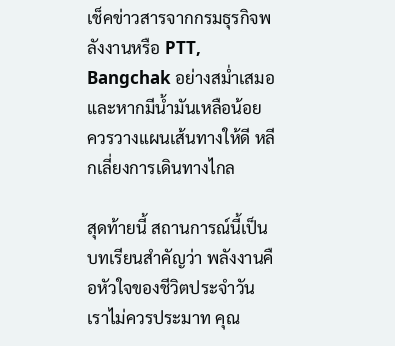เช็คข่าวสารจากกรมธุรกิจพลังงานหรือ PTT, Bangchak อย่างสม่ำเสมอ และหากมีน้ำมันเหลือน้อย ควรวางแผนเส้นทางให้ดี หลีกเลี่ยงการเดินทางไกล

สุดท้ายนี้ สถานการณ์นี้เป็นบทเรียนสำคัญว่า พลังงานคือหัวใจของชีวิตประจำวัน เราไม่ควรประมาท คุณ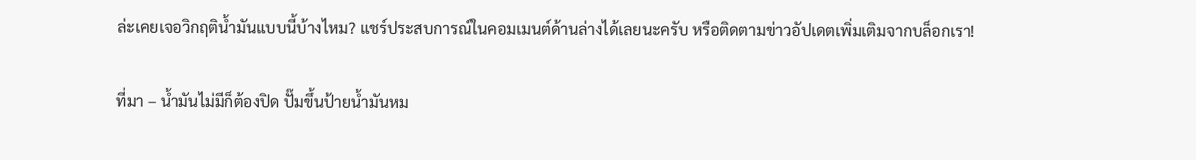ล่ะเคยเจอวิกฤติน้ำมันแบบนี้บ้างไหม? แชร์ประสบการณ์ในคอมเมนต์ด้านล่างได้เลยนะครับ หรือติดตามข่าวอัปเดตเพิ่มเติมจากบล็อกเรา!

ที่มา – น้ำมันไม่มีก็ต้องปิด ปั๊มขึ้นป้ายน้ำมันหม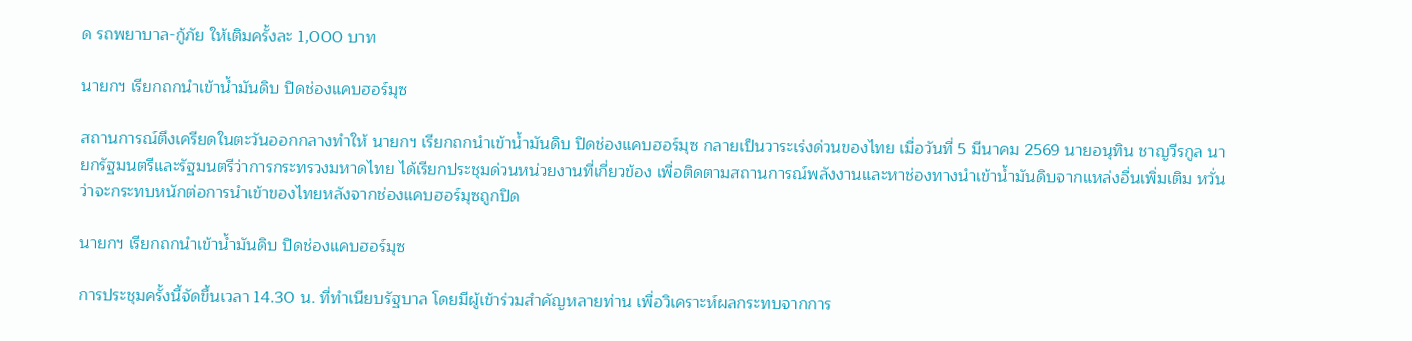ด รถพยาบาล-กู้ภัย ให้เติมครั้งละ 1,000 บาท

นายกฯ เรียกถกนำเข้าน้ำมันดิบ ปิดช่องแคบฮอร์มุซ

สถานการณ์ตึงเครียดในตะวันออกกลางทำให้ นายกฯ เรียกถกนำเข้าน้ำมันดิบ ปิดช่องแคบฮอร์มุซ กลายเป็นวาระเร่งด่วนของไทย เมื่อวันที่ 5 มีนาคม 2569 นายอนุทิน ชาญวีรกูล นายกรัฐมนตรีและรัฐมนตรีว่าการกระทรวงมหาดไทย ได้เรียกประชุมด่วนหน่วยงานที่เกี่ยวข้อง เพื่อติดตามสถานการณ์พลังงานและหาช่องทางนำเข้าน้ำมันดิบจากแหล่งอื่นเพิ่มเติม หวั่นว่าจะกระทบหนักต่อการนำเข้าของไทยหลังจากช่องแคบฮอร์มุซถูกปิด

นายกฯ เรียกถกนำเข้าน้ำมันดิบ ปิดช่องแคบฮอร์มุซ

การประชุมครั้งนี้จัดขึ้นเวลา 14.30 น. ที่ทำเนียบรัฐบาล โดยมีผู้เข้าร่วมสำคัญหลายท่าน เพื่อวิเคราะห์ผลกระทบจากการ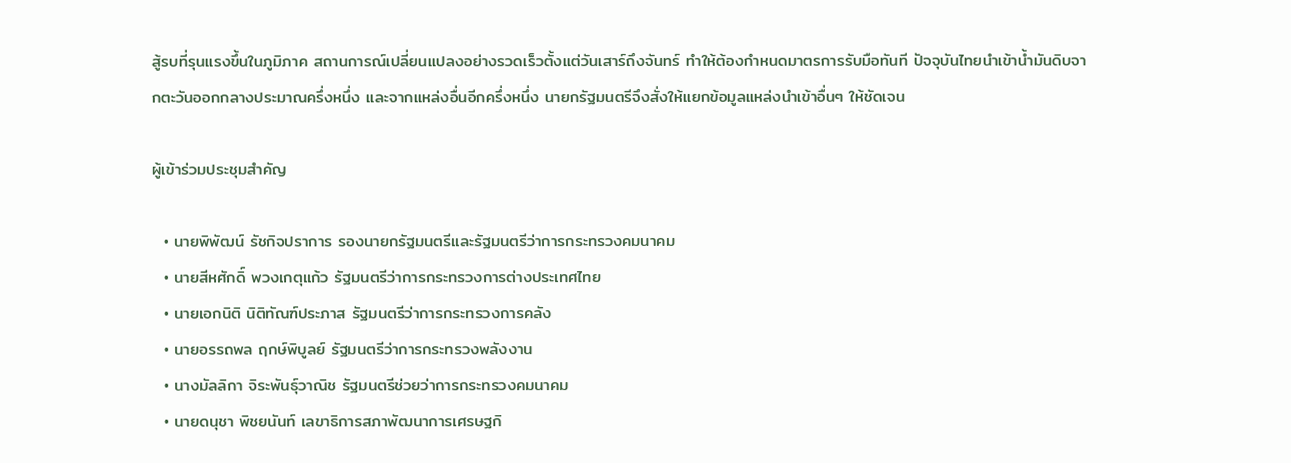สู้รบที่รุนแรงขึ้นในภูมิภาค สถานการณ์เปลี่ยนแปลงอย่างรวดเร็วตั้งแต่วันเสาร์ถึงจันทร์ ทำให้ต้องกำหนดมาตรการรับมือทันที ปัจจุบันไทยนำเข้าน้ำมันดิบจากตะวันออกกลางประมาณครึ่งหนึ่ง และจากแหล่งอื่นอีกครึ่งหนึ่ง นายกรัฐมนตรีจึงสั่งให้แยกข้อมูลแหล่งนำเข้าอื่นๆ ให้ชัดเจน

ผู้เข้าร่วมประชุมสำคัญ

  • นายพิพัฒน์ รัชกิจปราการ รองนายกรัฐมนตรีและรัฐมนตรีว่าการกระทรวงคมนาคม
  • นายสีหศักดิ์ พวงเกตุแก้ว รัฐมนตรีว่าการกระทรวงการต่างประเทศไทย
  • นายเอกนิติ นิติทัณฑ์ประภาส รัฐมนตรีว่าการกระทรวงการคลัง
  • นายอรรถพล ฤกษ์พิบูลย์ รัฐมนตรีว่าการกระทรวงพลังงาน
  • นางมัลลิกา จิระพันธุ์วาณิช รัฐมนตรีช่วยว่าการกระทรวงคมนาคม
  • นายดนุชา พิชยนันท์ เลขาธิการสภาพัฒนาการเศรษฐกิ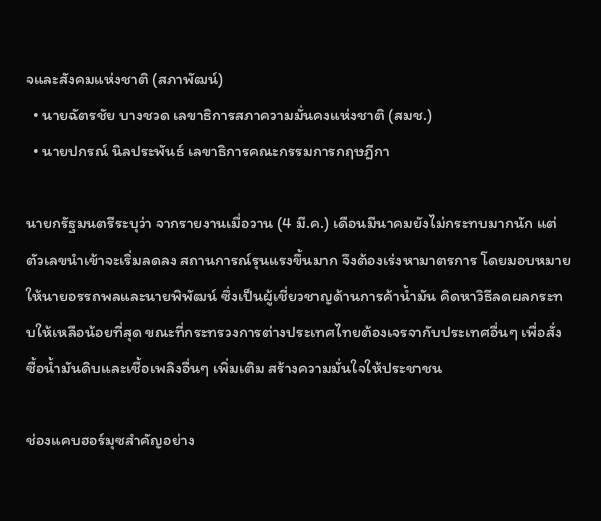จและสังคมแห่งชาติ (สภาพัฒน์)
  • นายฉัตรชัย บางชวด เลขาธิการสภาความมั่นคงแห่งชาติ (สมช.)
  • นายปกรณ์ นิลประพันธ์ เลขาธิการคณะกรรมการกฤษฎีกา

นายกรัฐมนตรีระบุว่า จากรายงานเมื่อวาน (4 มี.ค.) เดือนมีนาคมยังไม่กระทบมากนัก แต่ตัวเลขนำเข้าจะเริ่มลดลง สถานการณ์รุนแรงขึ้นมาก จึงต้องเร่งหามาตรการ โดยมอบหมายให้นายอรรถพลและนายพิพัฒน์ ซึ่งเป็นผู้เชี่ยวชาญด้านการค้าน้ำมัน คิดหาวิธีลดผลกระทบให้เหลือน้อยที่สุด ขณะที่กระทรวงการต่างประเทศไทยต้องเจรจากับประเทศอื่นๆ เพื่อสั่งซื้อน้ำมันดิบและเชื้อเพลิงอื่นๆ เพิ่มเติม สร้างความมั่นใจให้ประชาชน

ช่องแคบฮอร์มุซสำคัญอย่าง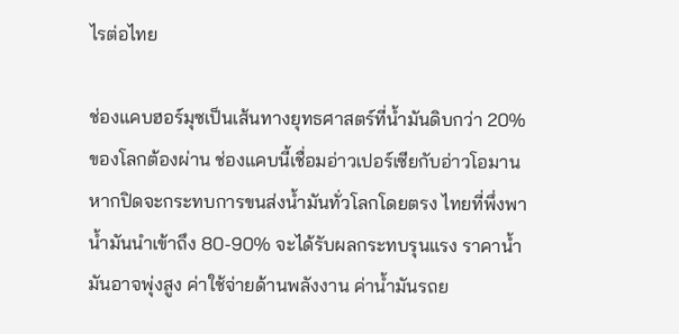ไรต่อไทย

ช่องแคบฮอร์มุซเป็นเส้นทางยุทธศาสตร์ที่น้ำมันดิบกว่า 20% ของโลกต้องผ่าน ช่องแคบนี้เชื่อมอ่าวเปอร์เซียกับอ่าวโอมาน หากปิดจะกระทบการขนส่งน้ำมันทั่วโลกโดยตรง ไทยที่พึ่งพาน้ำมันนำเข้าถึง 80-90% จะได้รับผลกระทบรุนแรง ราคาน้ำมันอาจพุ่งสูง ค่าใช้จ่ายด้านพลังงาน ค่าน้ำมันรถย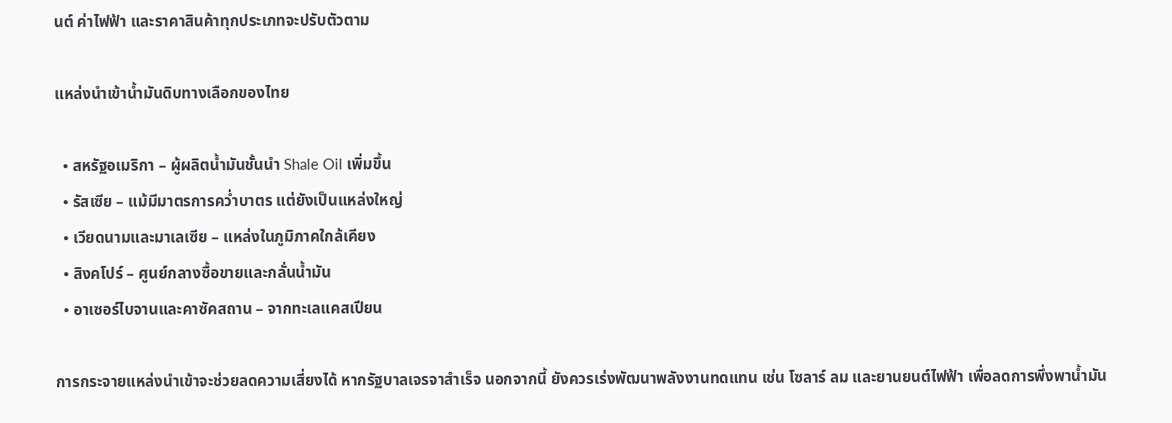นต์ ค่าไฟฟ้า และราคาสินค้าทุกประเภทจะปรับตัวตาม

แหล่งนำเข้าน้ำมันดิบทางเลือกของไทย

  • สหรัฐอเมริกา – ผู้ผลิตน้ำมันชั้นนำ Shale Oil เพิ่มขึ้น
  • รัสเซีย – แม้มีมาตรการคว่ำบาตร แต่ยังเป็นแหล่งใหญ่
  • เวียดนามและมาเลเซีย – แหล่งในภูมิภาคใกล้เคียง
  • สิงคโปร์ – ศูนย์กลางซื้อขายและกลั่นน้ำมัน
  • อาเซอร์ไบจานและคาซัคสถาน – จากทะเลแคสเปียน

การกระจายแหล่งนำเข้าจะช่วยลดความเสี่ยงได้ หากรัฐบาลเจรจาสำเร็จ นอกจากนี้ ยังควรเร่งพัฒนาพลังงานทดแทน เช่น โซลาร์ ลม และยานยนต์ไฟฟ้า เพื่อลดการพึ่งพาน้ำมัน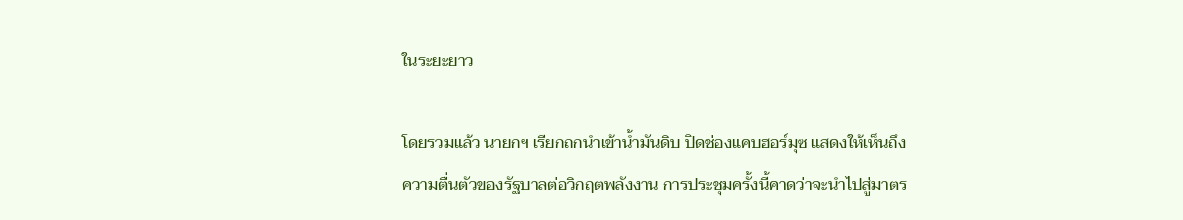ในระยะยาว

โดยรวมแล้ว นายกฯ เรียกถกนำเข้าน้ำมันดิบ ปิดช่องแคบฮอร์มุซ แสดงให้เห็นถึงความตื่นตัวของรัฐบาลต่อวิกฤตพลังงาน การประชุมครั้งนี้คาดว่าจะนำไปสู่มาตร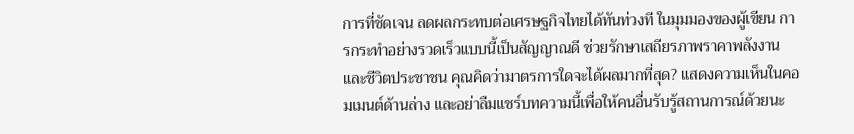การที่ชัดเจน ลดผลกระทบต่อเศรษฐกิจไทยได้ทันท่วงที ในมุมมองของผู้เขียน การกระทำอย่างรวดเร็วแบบนี้เป็นสัญญาณดี ช่วยรักษาเสถียรภาพราคาพลังงานและชีวิตประชาชน คุณคิดว่ามาตรการใดจะได้ผลมากที่สุด? แสดงความเห็นในคอมเมนต์ด้านล่าง และอย่าลืมแชร์บทความนี้เพื่อให้คนอื่นรับรู้สถานการณ์ด้วยนะ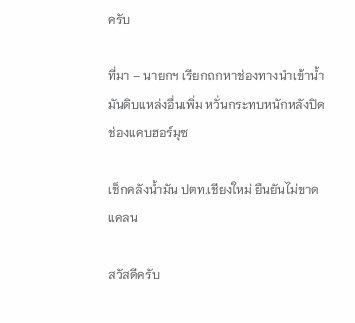ครับ

ที่มา – นายกฯ เรียกถกหาช่องทางนำเข้าน้ำมันดิบแหล่งอื่นเพิ่ม หวั่นกระทบหนักหลังปิดช่องแคบฮอร์มุซ

เช็กคลังน้ำมัน ปตท.เชียงใหม่ ยืนยันไม่ขาดแคลน

สวัสดีครับ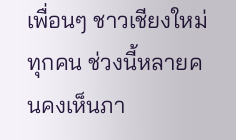เพื่อนๆ ชาวเชียงใหม่ทุกคน ช่วงนี้หลายคนคงเห็นภา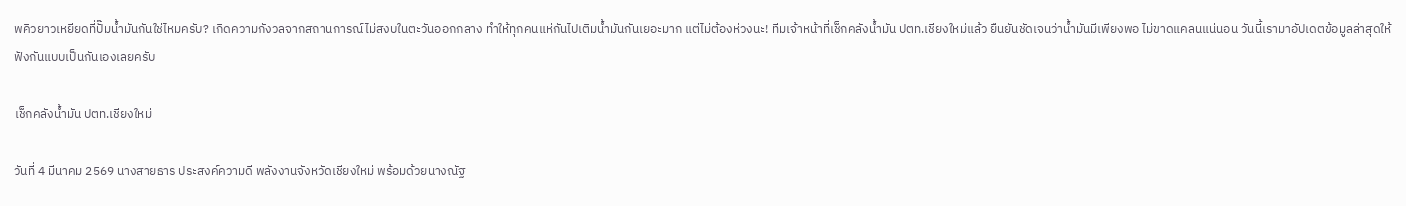พคิวยาวเหยียดที่ปั๊มน้ำมันกันใช่ไหมครับ? เกิดความกังวลจากสถานการณ์ไม่สงบในตะวันออกกลาง ทำให้ทุกคนแห่กันไปเติมน้ำมันกันเยอะมาก แต่ไม่ต้องห่วงนะ! ทีมเจ้าหน้าที่เช็กคลังน้ำมัน ปตท.เชียงใหม่แล้ว ยืนยันชัดเจนว่าน้ำมันมีเพียงพอ ไม่ขาดแคลนแน่นอน วันนี้เรามาอัปเดตข้อมูลล่าสุดให้ฟังกันแบบเป็นกันเองเลยครับ

เช็กคลังน้ำมัน ปตท.เชียงใหม่

วันที่ 4 มีนาคม 2569 นางสายธาร ประสงค์ความดี พลังงานจังหวัดเชียงใหม่ พร้อมด้วยนางณัฐ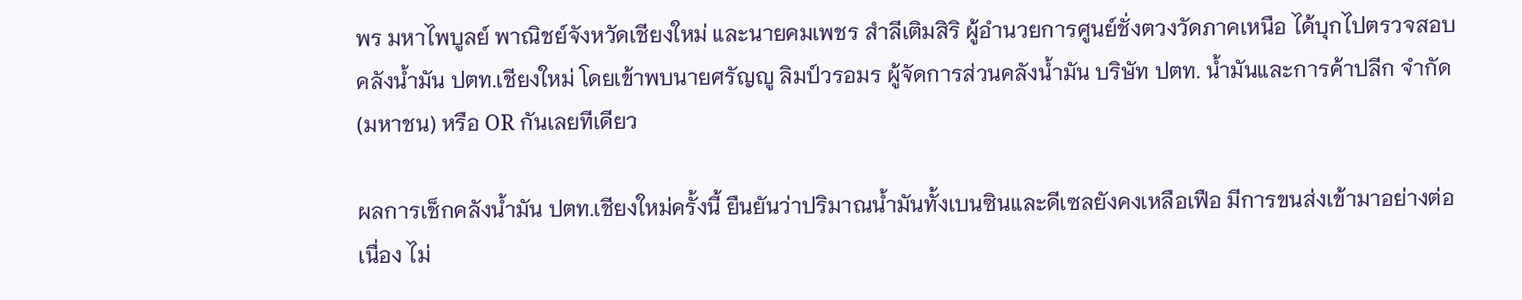พร มหาไพบูลย์ พาณิชย์จังหวัดเชียงใหม่ และนายคมเพชร สำลีเติมสิริ ผู้อำนวยการศูนย์ชั่งตวงวัดภาคเหนือ ได้บุกไปตรวจสอบคลังน้ำมัน ปตท.เชียงใหม่ โดยเข้าพบนายศรัญญู ลิมป์วรอมร ผู้จัดการส่วนคลังน้ำมัน บริษัท ปตท. น้ำมันและการค้าปลีก จำกัด (มหาชน) หรือ OR กันเลยทีเดียว

ผลการเช็กคลังน้ำมัน ปตท.เชียงใหม่ครั้งนี้ ยืนยันว่าปริมาณน้ำมันทั้งเบนซินและดีเซลยังคงเหลือเฟือ มีการขนส่งเข้ามาอย่างต่อเนื่อง ไม่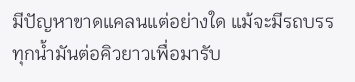มีปัญหาขาดแคลนแต่อย่างใด แม้จะมีรถบรรทุกน้ำมันต่อคิวยาวเพื่อมารับ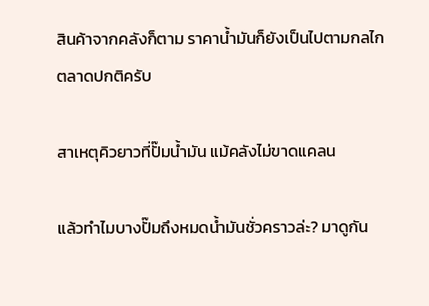สินค้าจากคลังก็ตาม ราคาน้ำมันก็ยังเป็นไปตามกลไกตลาดปกติครับ

สาเหตุคิวยาวที่ปั๊มน้ำมัน แม้คลังไม่ขาดแคลน

แล้วทำไมบางปั๊มถึงหมดน้ำมันชั่วคราวล่ะ? มาดูกัน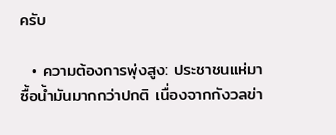ครับ

  • ความต้องการพุ่งสูง: ประชาชนแห่มาซื้อน้ำมันมากกว่าปกติ เนื่องจากกังวลข่า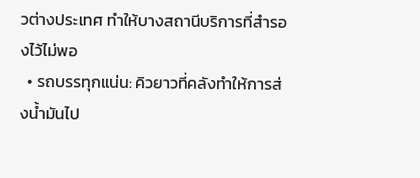วต่างประเทศ ทำให้บางสถานีบริการที่สำรองไว้ไม่พอ
  • รถบรรทุกแน่น: คิวยาวที่คลังทำให้การส่งน้ำมันไป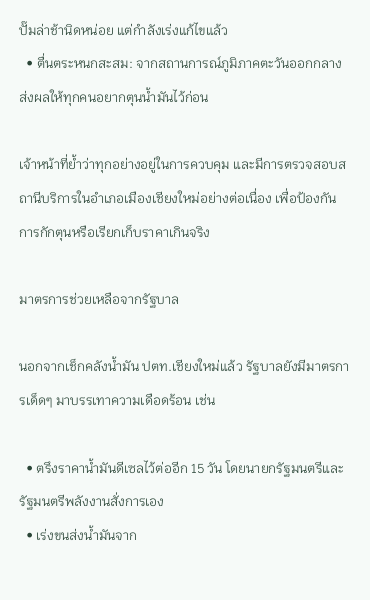ปั๊มล่าช้านิดหน่อย แต่กำลังเร่งแก้ไขแล้ว
  • ตื่นตระหนกสะสม: จากสถานการณ์ภูมิภาคตะวันออกกลาง ส่งผลให้ทุกคนอยากตุนน้ำมันไว้ก่อน

เจ้าหน้าที่ย้ำว่าทุกอย่างอยู่ในการควบคุม และมีการตรวจสอบสถานีบริการในอำเภอเมืองเชียงใหม่อย่างต่อเนื่อง เพื่อป้องกันการกักตุนหรือเรียกเก็บราคาเกินจริง

มาตรการช่วยเหลือจากรัฐบาล

นอกจากเช็กคลังน้ำมัน ปตท.เชียงใหม่แล้ว รัฐบาลยังมีมาตรการเด็ดๆ มาบรรเทาความเดือดร้อน เช่น

  • ตรึงราคาน้ำมันดีเซลไว้ต่ออีก 15 วัน โดยนายกรัฐมนตรีและรัฐมนตรีพลังงานสั่งการเอง
  • เร่งขนส่งน้ำมันจาก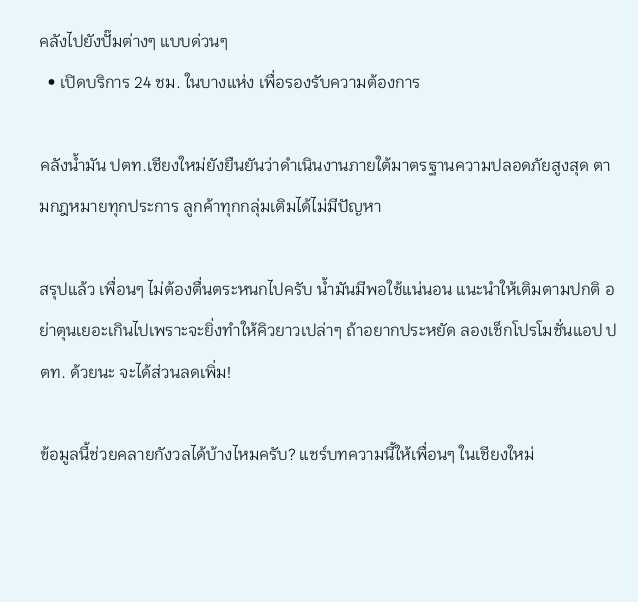คลังไปยังปั๊มต่างๆ แบบด่วนๆ
  • เปิดบริการ 24 ชม. ในบางแห่ง เพื่อรองรับความต้องการ

คลังน้ำมัน ปตท.เชียงใหม่ยังยืนยันว่าดำเนินงานภายใต้มาตรฐานความปลอดภัยสูงสุด ตามกฎหมายทุกประการ ลูกค้าทุกกลุ่มเติมได้ไม่มีปัญหา

สรุปแล้ว เพื่อนๆ ไม่ต้องตื่นตระหนกไปครับ น้ำมันมีพอใช้แน่นอน แนะนำให้เติมตามปกติ อย่าตุนเยอะเกินไปเพราะจะยิ่งทำให้คิวยาวเปล่าๆ ถ้าอยากประหยัด ลองเช็กโปรโมชั่นแอป ปตท. ด้วยนะ จะได้ส่วนลดเพิ่ม!

ข้อมูลนี้ช่วยคลายกังวลได้บ้างไหมครับ? แชร์บทความนี้ให้เพื่อนๆ ในเชียงใหม่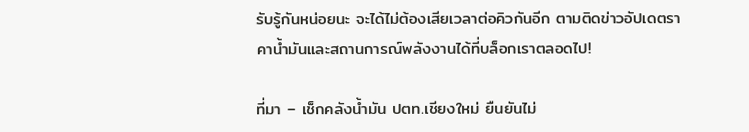รับรู้กันหน่อยนะ จะได้ไม่ต้องเสียเวลาต่อคิวกันอีก ตามติดข่าวอัปเดตราคาน้ำมันและสถานการณ์พลังงานได้ที่บล็อกเราตลอดไป!

ที่มา – เช็กคลังน้ำมัน ปตท.เชียงใหม่ ยืนยันไม่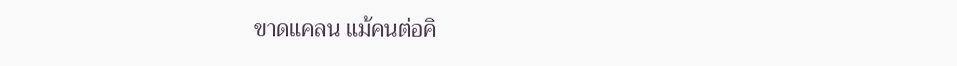ขาดแคลน แม้คนต่อคิ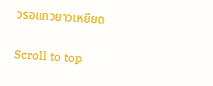วรอแถวยาวเหยียด

Scroll to top